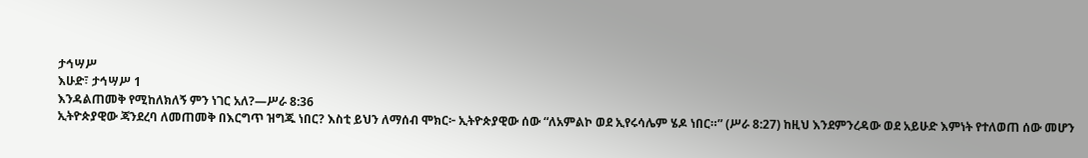ታኅሣሥ
እሁድ፣ ታኅሣሥ 1
እንዳልጠመቅ የሚከለክለኝ ምን ነገር አለ?—ሥራ 8:36
ኢትዮጵያዊው ጃንደረባ ለመጠመቅ በእርግጥ ዝግጁ ነበር? እስቲ ይህን ለማሰብ ሞክር፦ ኢትዮጵያዊው ሰው “ለአምልኮ ወደ ኢየሩሳሌም ሄዶ ነበር።” (ሥራ 8:27) ከዚህ እንደምንረዳው ወደ አይሁድ እምነት የተለወጠ ሰው መሆን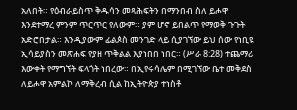አለበት። የዕብራይስጥ ቅዱሳን መጻሕፍትን በማንበብ ስለ ይሖዋ እንደተማረ ምንም ጥርጥር የለውም። ያም ሆኖ ይበልጥ የማወቅ ጉጉት አድሮበታል። እንዲያውም ፊልጶስ መንገድ ላይ ሲያገኘው ይህ ሰው የነቢዩ ኢሳይያስን መጽሐፍ የያዘ ጥቅልል እያነበበ ነበር። (ሥራ 8:28) ተጨማሪ እውቀት የማግኘት ፍላጎት ነበረው። በኢየሩሳሌም በሚገኘው ቤተ መቅደስ ለይሖዋ አምልኮ ለማቅረብ ሲል ከኢትዮጵያ ተነስቶ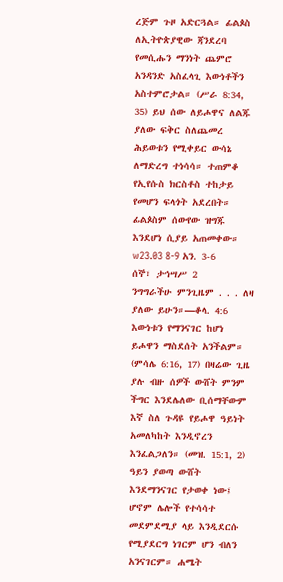ረጅም ጉዞ አድርጓል። ፊልጶስ ለኢትዮጵያዊው ጃንደረባ የመሲሑን ማንነት ጨምሮ አንዳንድ አስፈላጊ እውነቶችን አስተምሮታል። (ሥራ 8:34, 35) ይህ ሰው ለይሖዋና ለልጁ ያለው ፍቅር ስለጨመረ ሕይወቱን የሚቀይር ውሳኔ ለማድረግ ተነሳሳ። ተጠምቆ የኢየሱስ ክርስቶስ ተከታይ የመሆን ፍላጎት አደረበት። ፊልጶስም ሰውየው ዝግጁ እንደሆነ ሲያይ አጠመቀው። w23.03 8-9 አን. 3-6
ሰኞ፣ ታኅሣሥ 2
ንግግራችሁ ምንጊዜም . . . ለዛ ያለው ይሁን።—ቆላ. 4:6
እውነቱን የማንናገር ከሆነ ይሖዋን ማስደሰት አንችልም። (ምሳሌ 6:16, 17) በዛሬው ጊዜ ያሉ ብዙ ሰዎች ውሸት ምንም ችግር እንደሌለው ቢሰማቸውም እኛ ስለ ጉዳዩ የይሖዋ ዓይነት አመለካከት እንዲኖረን እንፈልጋለን። (መዝ. 15:1, 2) ዓይን ያወጣ ውሸት እንደማንናገር የታወቀ ነው፤ ሆኖም ሌሎች የተሳሳተ መደምደሚያ ላይ እንዲደርሱ የሚያደርግ ነገርም ሆን ብለን አንናገርም። ሐሜት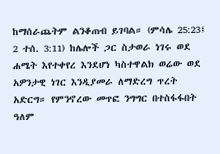ከማሰራጨትም ልንቆጠብ ይገባል። (ምሳሌ 25:23፤ 2 ተሰ. 3:11) ከሌሎች ጋር ስታወራ ነገሩ ወደ ሐሜት እየተቀየረ እንደሆነ ካስተዋልክ ወሬው ወደ አዎንታዊ ነገር እንዲያመራ ለማድረግ ጥረት አድርግ። የምንኖረው መጥፎ ንግግር በተስፋፋበት ዓለም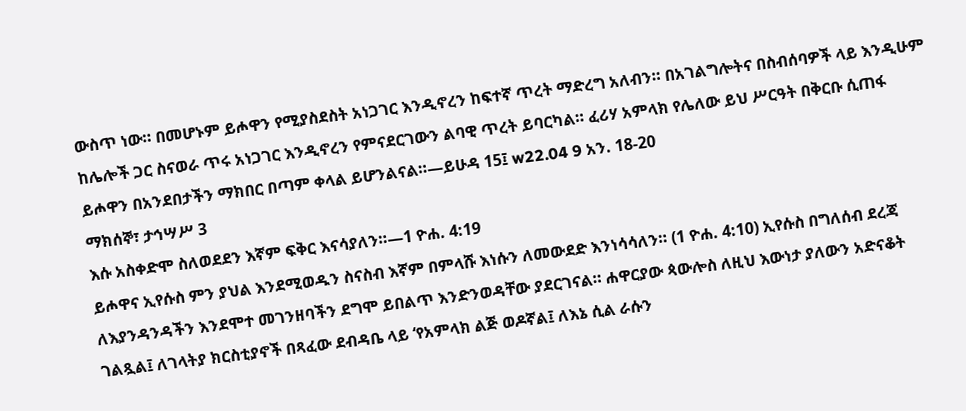ውስጥ ነው። በመሆኑም ይሖዋን የሚያስደስት አነጋገር እንዲኖረን ከፍተኛ ጥረት ማድረግ አለብን። በአገልግሎትና በስብሰባዎች ላይ እንዲሁም ከሌሎች ጋር ስናወራ ጥሩ አነጋገር እንዲኖረን የምናደርገውን ልባዊ ጥረት ይባርካል። ፈሪሃ አምላክ የሌለው ይህ ሥርዓት በቅርቡ ሲጠፋ ይሖዋን በአንደበታችን ማክበር በጣም ቀላል ይሆንልናል።—ይሁዳ 15፤ w22.04 9 አን. 18-20
ማክሰኞ፣ ታኅሣሥ 3
እሱ አስቀድሞ ስለወደደን እኛም ፍቅር እናሳያለን።—1 ዮሐ. 4:19
ይሖዋና ኢየሱስ ምን ያህል እንደሚወዱን ስናስብ እኛም በምላሹ እነሱን ለመውደድ እንነሳሳለን። (1 ዮሐ. 4:10) ኢየሱስ በግለሰብ ደረጃ ለእያንዳንዳችን እንደሞተ መገንዘባችን ደግሞ ይበልጥ እንድንወዳቸው ያደርገናል። ሐዋርያው ጳውሎስ ለዚህ እውነታ ያለውን አድናቆት ገልጿል፤ ለገላትያ ክርስቲያኖች በጻፈው ደብዳቤ ላይ ‘የአምላክ ልጅ ወዶኛል፤ ለእኔ ሲል ራሱን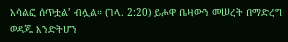አሳልፎ ሰጥቷል’ ብሏል። (ገላ. 2:20) ይሖዋ ቤዛውን መሠረት በማድረግ ወዳጁ እንድትሆን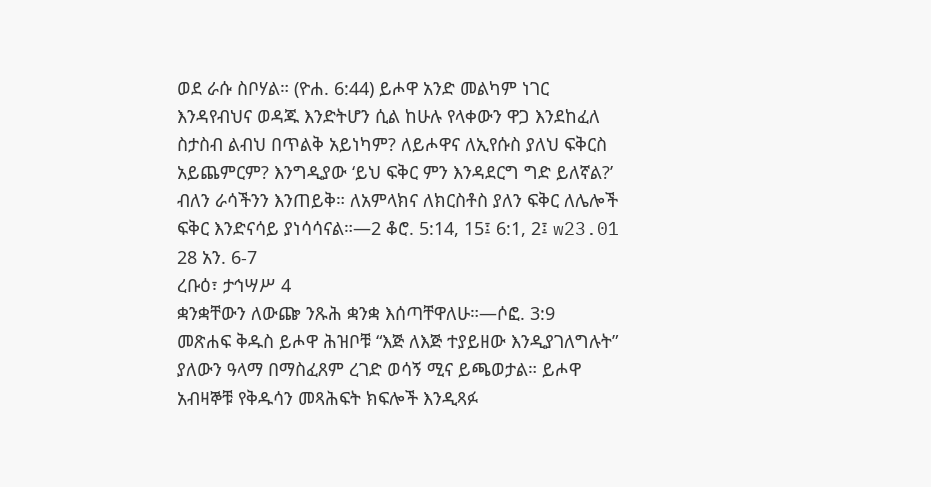ወደ ራሱ ስቦሃል። (ዮሐ. 6:44) ይሖዋ አንድ መልካም ነገር እንዳየብህና ወዳጁ እንድትሆን ሲል ከሁሉ የላቀውን ዋጋ እንደከፈለ ስታስብ ልብህ በጥልቅ አይነካም? ለይሖዋና ለኢየሱስ ያለህ ፍቅርስ አይጨምርም? እንግዲያው ‘ይህ ፍቅር ምን እንዳደርግ ግድ ይለኛል?’ ብለን ራሳችንን እንጠይቅ። ለአምላክና ለክርስቶስ ያለን ፍቅር ለሌሎች ፍቅር እንድናሳይ ያነሳሳናል።—2 ቆሮ. 5:14, 15፤ 6:1, 2፤ w23.01 28 አን. 6-7
ረቡዕ፣ ታኅሣሥ 4
ቋንቋቸውን ለውጬ ንጹሕ ቋንቋ እሰጣቸዋለሁ።—ሶፎ. 3:9
መጽሐፍ ቅዱስ ይሖዋ ሕዝቦቹ “እጅ ለእጅ ተያይዘው እንዲያገለግሉት” ያለውን ዓላማ በማስፈጸም ረገድ ወሳኝ ሚና ይጫወታል። ይሖዋ አብዛኞቹ የቅዱሳን መጻሕፍት ክፍሎች እንዲጻፉ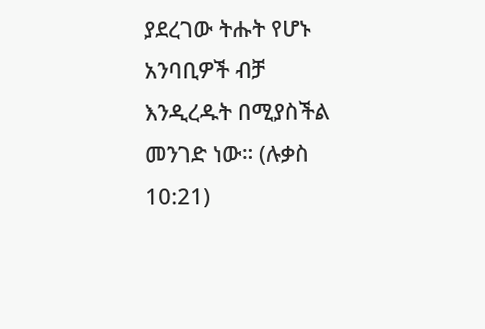ያደረገው ትሑት የሆኑ አንባቢዎች ብቻ እንዲረዱት በሚያስችል መንገድ ነው። (ሉቃስ 10:21)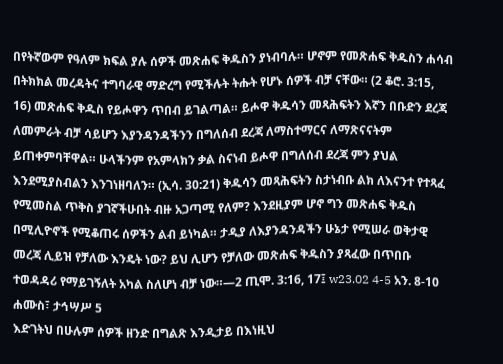በየትኛውም የዓለም ክፍል ያሉ ሰዎች መጽሐፍ ቅዱስን ያነብባሉ። ሆኖም የመጽሐፍ ቅዱስን ሐሳብ በትክክል መረዳትና ተግባራዊ ማድረግ የሚችሉት ትሑት የሆኑ ሰዎች ብቻ ናቸው። (2 ቆሮ. 3:15, 16) መጽሐፍ ቅዱስ የይሖዋን ጥበብ ይገልጣል። ይሖዋ ቅዱሳን መጻሕፍትን እኛን በቡድን ደረጃ ለመምራት ብቻ ሳይሆን እያንዳንዳችንን በግለሰብ ደረጃ ለማስተማርና ለማጽናናትም ይጠቀምባቸዋል። ሁላችንም የአምላክን ቃል ስናነብ ይሖዋ በግለሰብ ደረጃ ምን ያህል እንደሚያስብልን እንገነዘባለን። (ኢሳ. 30:21) ቅዱሳን መጻሕፍትን ስታነብቡ ልክ ለእናንተ የተጻፈ የሚመስል ጥቅስ ያገኛችሁበት ብዙ አጋጣሚ የለም? እንደዚያም ሆኖ ግን መጽሐፍ ቅዱስ በሚሊዮኖች የሚቆጠሩ ሰዎችን ልብ ይነካል። ታዲያ ለእያንዳንዳችን ሁኔታ የሚሠራ ወቅታዊ መረጃ ሊይዝ የቻለው እንዴት ነው? ይህ ሊሆን የቻለው መጽሐፍ ቅዱስን ያጻፈው በጥበቡ ተወዳዳሪ የማይገኝለት አካል ስለሆነ ብቻ ነው።—2 ጢሞ. 3:16, 17፤ w23.02 4-5 አን. 8-10
ሐሙስ፣ ታኅሣሥ 5
እድገትህ በሁሉም ሰዎች ዘንድ በግልጽ እንዲታይ በእነዚህ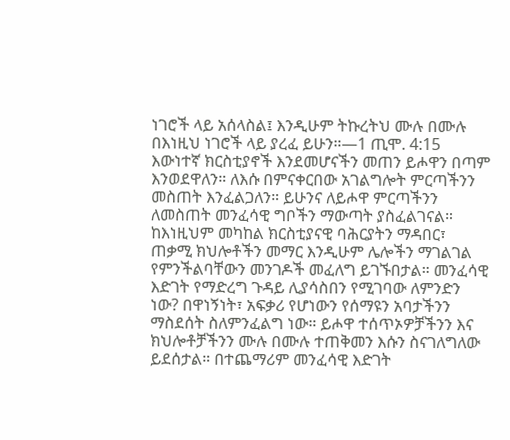ነገሮች ላይ አሰላስል፤ እንዲሁም ትኩረትህ ሙሉ በሙሉ በእነዚህ ነገሮች ላይ ያረፈ ይሁን።—1 ጢሞ. 4:15
እውነተኛ ክርስቲያኖች እንደመሆናችን መጠን ይሖዋን በጣም እንወደዋለን። ለእሱ በምናቀርበው አገልግሎት ምርጣችንን መስጠት እንፈልጋለን። ይሁንና ለይሖዋ ምርጣችንን ለመስጠት መንፈሳዊ ግቦችን ማውጣት ያስፈልገናል። ከእነዚህም መካከል ክርስቲያናዊ ባሕርያትን ማዳበር፣ ጠቃሚ ክህሎቶችን መማር እንዲሁም ሌሎችን ማገልገል የምንችልባቸውን መንገዶች መፈለግ ይገኙበታል። መንፈሳዊ እድገት የማድረግ ጉዳይ ሊያሳስበን የሚገባው ለምንድን ነው? በዋነኝነት፣ አፍቃሪ የሆነውን የሰማዩን አባታችንን ማስደሰት ስለምንፈልግ ነው። ይሖዋ ተሰጥኦዎቻችንን እና ክህሎቶቻችንን ሙሉ በሙሉ ተጠቅመን እሱን ስናገለግለው ይደሰታል። በተጨማሪም መንፈሳዊ እድገት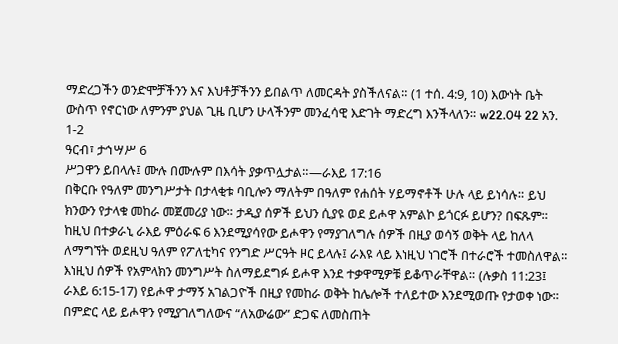ማድረጋችን ወንድሞቻችንን እና እህቶቻችንን ይበልጥ ለመርዳት ያስችለናል። (1 ተሰ. 4:9, 10) እውነት ቤት ውስጥ የኖርነው ለምንም ያህል ጊዜ ቢሆን ሁላችንም መንፈሳዊ እድገት ማድረግ እንችላለን። w22.04 22 አን. 1-2
ዓርብ፣ ታኅሣሥ 6
ሥጋዋን ይበላሉ፤ ሙሉ በሙሉም በእሳት ያቃጥሏታል።—ራእይ 17:16
በቅርቡ የዓለም መንግሥታት በታላቂቱ ባቢሎን ማለትም በዓለም የሐሰት ሃይማኖቶች ሁሉ ላይ ይነሳሉ። ይህ ክንውን የታላቁ መከራ መጀመሪያ ነው። ታዲያ ሰዎች ይህን ሲያዩ ወደ ይሖዋ አምልኮ ይጎርፉ ይሆን? በፍጹም። ከዚህ በተቃራኒ ራእይ ምዕራፍ 6 እንደሚያሳየው ይሖዋን የማያገለግሉ ሰዎች በዚያ ወሳኝ ወቅት ላይ ከለላ ለማግኘት ወደዚህ ዓለም የፖለቲካና የንግድ ሥርዓት ዞር ይላሉ፤ ራእዩ ላይ እነዚህ ነገሮች በተራሮች ተመስለዋል። እነዚህ ሰዎች የአምላክን መንግሥት ስለማይደግፉ ይሖዋ እንደ ተቃዋሚዎቹ ይቆጥራቸዋል። (ሉቃስ 11:23፤ ራእይ 6:15-17) የይሖዋ ታማኝ አገልጋዮች በዚያ የመከራ ወቅት ከሌሎች ተለይተው እንደሚወጡ የታወቀ ነው። በምድር ላይ ይሖዋን የሚያገለግለውና “ለአውሬው” ድጋፍ ለመስጠት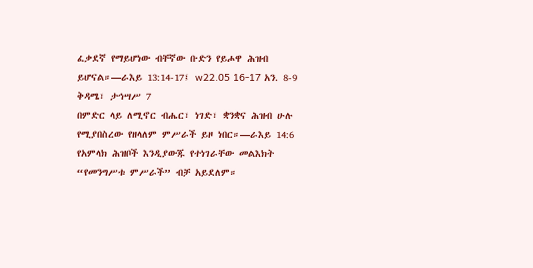ፈቃደኛ የማይሆነው ብቸኛው ቡድን የይሖዋ ሕዝብ ይሆናል።—ራእይ 13:14-17፤ w22.05 16-17 አን. 8-9
ቅዳሜ፣ ታኅሣሥ 7
በምድር ላይ ለሚኖር ብሔር፣ ነገድ፣ ቋንቋና ሕዝብ ሁሉ የሚያበስረው የዘላለም ምሥራች ይዞ ነበር።—ራእይ 14:6
የአምላክ ሕዝቦች እንዲያውጁ የተነገራቸው መልእክት “የመንግሥቱ ምሥራች” ብቻ አይደለም።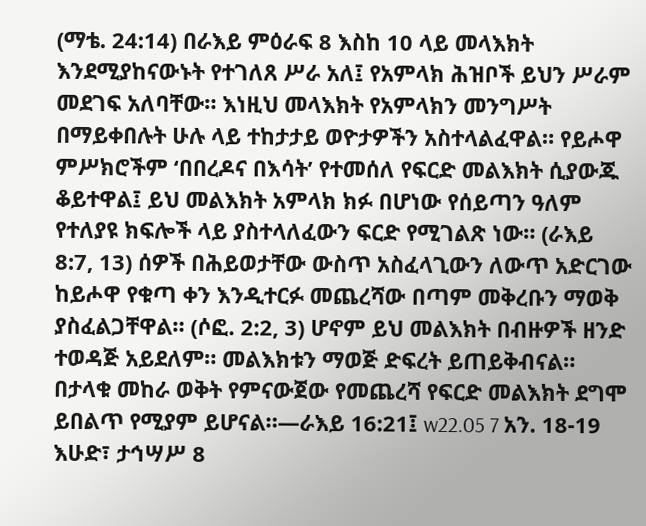(ማቴ. 24:14) በራእይ ምዕራፍ 8 እስከ 10 ላይ መላእክት እንደሚያከናውኑት የተገለጸ ሥራ አለ፤ የአምላክ ሕዝቦች ይህን ሥራም መደገፍ አለባቸው። እነዚህ መላእክት የአምላክን መንግሥት በማይቀበሉት ሁሉ ላይ ተከታታይ ወዮታዎችን አስተላልፈዋል። የይሖዋ ምሥክሮችም ‘በበረዶና በእሳት’ የተመሰለ የፍርድ መልእክት ሲያውጁ ቆይተዋል፤ ይህ መልእክት አምላክ ክፉ በሆነው የሰይጣን ዓለም የተለያዩ ክፍሎች ላይ ያስተላለፈውን ፍርድ የሚገልጽ ነው። (ራእይ 8:7, 13) ሰዎች በሕይወታቸው ውስጥ አስፈላጊውን ለውጥ አድርገው ከይሖዋ የቁጣ ቀን እንዲተርፉ መጨረሻው በጣም መቅረቡን ማወቅ ያስፈልጋቸዋል። (ሶፎ. 2:2, 3) ሆኖም ይህ መልእክት በብዙዎች ዘንድ ተወዳጅ አይደለም። መልእክቱን ማወጅ ድፍረት ይጠይቅብናል። በታላቁ መከራ ወቅት የምናውጀው የመጨረሻ የፍርድ መልእክት ደግሞ ይበልጥ የሚያም ይሆናል።—ራእይ 16:21፤ w22.05 7 አን. 18-19
እሁድ፣ ታኅሣሥ 8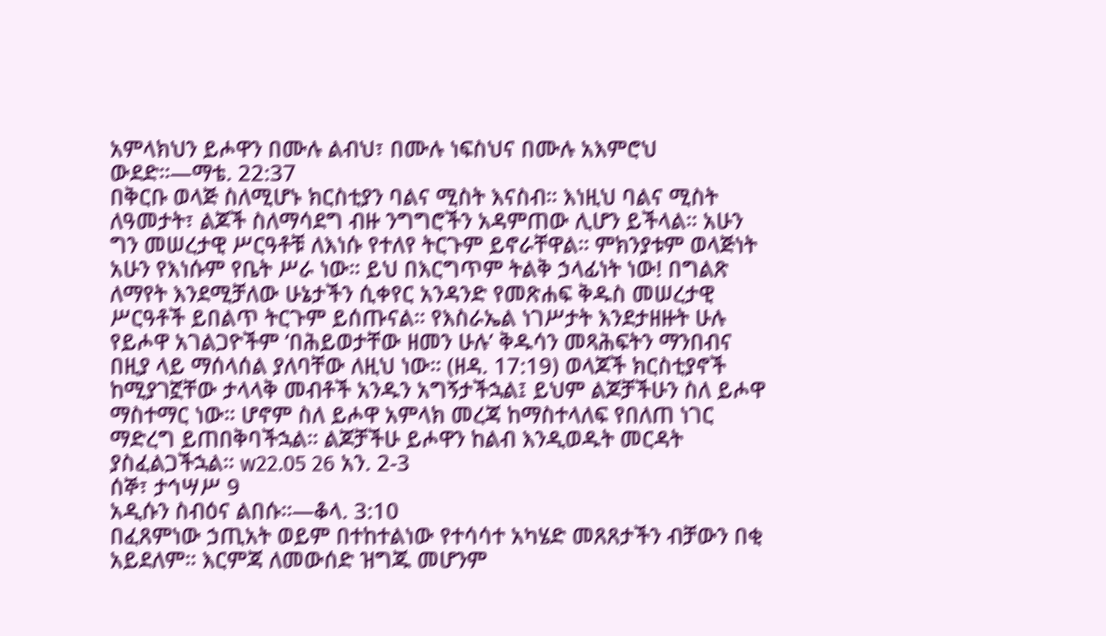አምላክህን ይሖዋን በሙሉ ልብህ፣ በሙሉ ነፍስህና በሙሉ አእምሮህ ውደድ።—ማቴ. 22:37
በቅርቡ ወላጅ ስለሚሆኑ ክርስቲያን ባልና ሚስት እናስብ። እነዚህ ባልና ሚስት ለዓመታት፣ ልጆች ስለማሳደግ ብዙ ንግግሮችን አዳምጠው ሊሆን ይችላል። አሁን ግን መሠረታዊ ሥርዓቶቹ ለእነሱ የተለየ ትርጉም ይኖራቸዋል። ምክንያቱም ወላጅነት አሁን የእነሱም የቤት ሥራ ነው። ይህ በእርግጥም ትልቅ ኃላፊነት ነው! በግልጽ ለማየት እንደሚቻለው ሁኔታችን ሲቀየር አንዳንድ የመጽሐፍ ቅዱስ መሠረታዊ ሥርዓቶች ይበልጥ ትርጉም ይሰጡናል። የእስራኤል ነገሥታት እንደታዘዙት ሁሉ የይሖዋ አገልጋዮችም ‘በሕይወታቸው ዘመን ሁሉ’ ቅዱሳን መጻሕፍትን ማንበብና በዚያ ላይ ማሰላሰል ያለባቸው ለዚህ ነው። (ዘዳ. 17:19) ወላጆች ክርስቲያኖች ከሚያገኟቸው ታላላቅ መብቶች አንዱን አግኝታችኋል፤ ይህም ልጆቻችሁን ስለ ይሖዋ ማስተማር ነው። ሆኖም ስለ ይሖዋ አምላክ መረጃ ከማስተላለፍ የበለጠ ነገር ማድረግ ይጠበቅባችኋል። ልጆቻችሁ ይሖዋን ከልብ እንዲወዱት መርዳት ያስፈልጋችኋል። w22.05 26 አን. 2-3
ሰኞ፣ ታኅሣሥ 9
አዲሱን ስብዕና ልበሱ።—ቆላ. 3:10
በፈጸምነው ኃጢአት ወይም በተከተልነው የተሳሳተ አካሄድ መጸጸታችን ብቻውን በቂ አይደለም። እርምጃ ለመውሰድ ዝግጁ መሆንም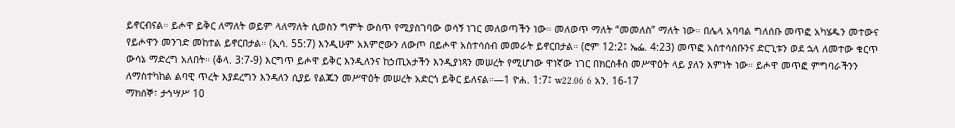ይኖርብናል። ይሖዋ ይቅር ለማለት ወይም ላለማለት ሲወስን ግምት ውስጥ የሚያስገባው ወሳኝ ነገር መለወጣችን ነው። መለወጥ ማለት “መመለስ” ማለት ነው። በሌላ አባባል ግለሰቡ መጥፎ አካሄዱን መተውና የይሖዋን መንገድ መከተል ይኖርበታል። (ኢሳ. 55:7) እንዲሁም አእምሮውን ለውጦ በይሖዋ አስተሳሰብ መመራት ይኖርበታል። (ሮም 12:2፤ ኤፌ. 4:23) መጥፎ አስተሳሰቡንና ድርጊቱን ወደ ኋላ ለመተው ቁርጥ ውሳኔ ማድረግ አለበት። (ቆላ. 3:7-9) እርግጥ ይሖዋ ይቅር እንዲለንና ከኃጢአታችን እንዲያነጻን መሠረት የሚሆነው ዋነኛው ነገር በክርስቶስ መሥዋዕት ላይ ያለን እምነት ነው። ይሖዋ መጥፎ ምግባራችንን ለማስተካከል ልባዊ ጥረት እያደረግን እንዳለን ሲያይ የልጁን መሥዋዕት መሠረት አድርጎ ይቅር ይለናል።—1 ዮሐ. 1:7፤ w22.06 6 አን. 16-17
ማክሰኞ፣ ታኅሣሥ 10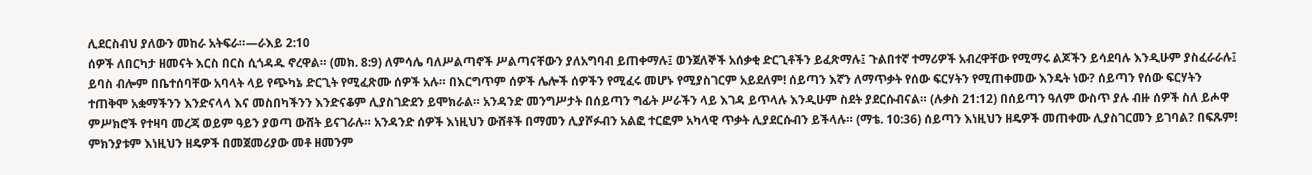ሊደርስብህ ያለውን መከራ አትፍራ።—ራእይ 2:10
ሰዎች ለበርካታ ዘመናት እርስ በርስ ሲጎዳዱ ኖረዋል። (መክ. 8:9) ለምሳሌ ባለሥልጣኖች ሥልጣናቸውን ያለአግባብ ይጠቀማሉ፤ ወንጀለኞች አሰቃቂ ድርጊቶችን ይፈጽማሉ፤ ጉልበተኛ ተማሪዎች አብረዋቸው የሚማሩ ልጆችን ይሳደባሉ እንዲሁም ያስፈራራሉ፤ ይባስ ብሎም በቤተሰባቸው አባላት ላይ የጭካኔ ድርጊት የሚፈጽሙ ሰዎች አሉ። በእርግጥም ሰዎች ሌሎች ሰዎችን የሚፈሩ መሆኑ የሚያስገርም አይደለም! ሰይጣን እኛን ለማጥቃት የሰው ፍርሃትን የሚጠቀመው እንዴት ነው? ሰይጣን የሰው ፍርሃትን ተጠቅሞ አቋማችንን እንድናላላ እና መስበካችንን እንድናቆም ሊያስገድደን ይሞክራል። አንዳንድ መንግሥታት በሰይጣን ግፊት ሥራችን ላይ እገዳ ይጥላሉ እንዲሁም ስደት ያደርሱብናል። (ሉቃስ 21:12) በሰይጣን ዓለም ውስጥ ያሉ ብዙ ሰዎች ስለ ይሖዋ ምሥክሮች የተዛባ መረጃ ወይም ዓይን ያወጣ ውሸት ይናገራሉ። አንዳንድ ሰዎች እነዚህን ውሸቶች በማመን ሊያሾፉብን አልፎ ተርፎም አካላዊ ጥቃት ሊያደርሱብን ይችላሉ። (ማቴ. 10:36) ሰይጣን እነዚህን ዘዴዎች መጠቀሙ ሊያስገርመን ይገባል? በፍጹም! ምክንያቱም እነዚህን ዘዴዎች በመጀመሪያው መቶ ዘመንም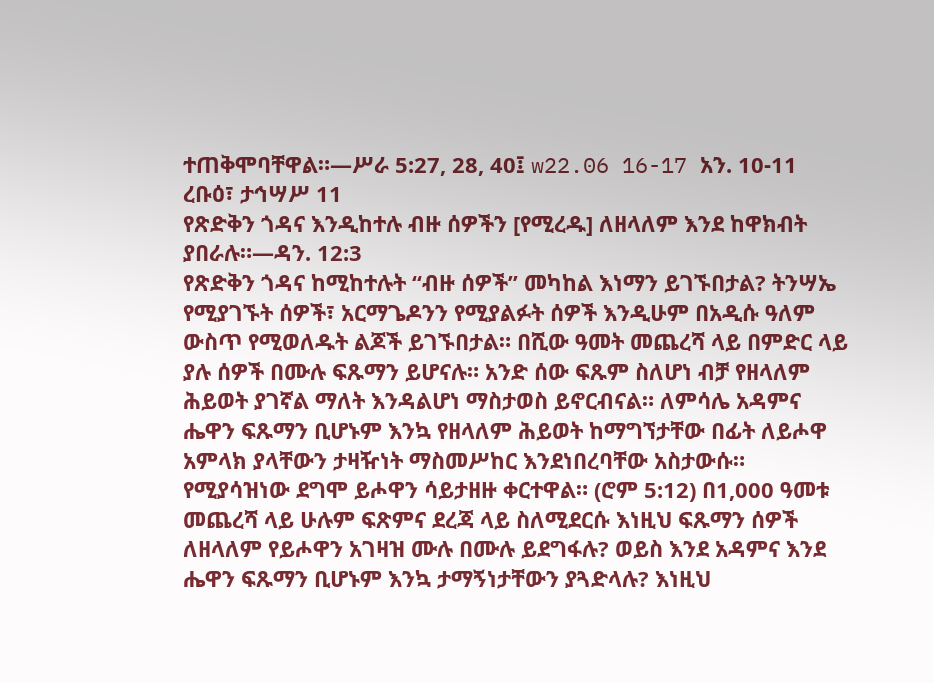ተጠቅሞባቸዋል።—ሥራ 5:27, 28, 40፤ w22.06 16-17 አን. 10-11
ረቡዕ፣ ታኅሣሥ 11
የጽድቅን ጎዳና እንዲከተሉ ብዙ ሰዎችን [የሚረዱ] ለዘላለም እንደ ከዋክብት ያበራሉ።—ዳን. 12:3
የጽድቅን ጎዳና ከሚከተሉት “ብዙ ሰዎች” መካከል እነማን ይገኙበታል? ትንሣኤ የሚያገኙት ሰዎች፣ አርማጌዶንን የሚያልፉት ሰዎች እንዲሁም በአዲሱ ዓለም ውስጥ የሚወለዱት ልጆች ይገኙበታል። በሺው ዓመት መጨረሻ ላይ በምድር ላይ ያሉ ሰዎች በሙሉ ፍጹማን ይሆናሉ። አንድ ሰው ፍጹም ስለሆነ ብቻ የዘላለም ሕይወት ያገኛል ማለት እንዳልሆነ ማስታወስ ይኖርብናል። ለምሳሌ አዳምና ሔዋን ፍጹማን ቢሆኑም እንኳ የዘላለም ሕይወት ከማግኘታቸው በፊት ለይሖዋ አምላክ ያላቸውን ታዛዥነት ማስመሥከር እንደነበረባቸው አስታውሱ። የሚያሳዝነው ደግሞ ይሖዋን ሳይታዘዙ ቀርተዋል። (ሮም 5:12) በ1,000 ዓመቱ መጨረሻ ላይ ሁሉም ፍጽምና ደረጃ ላይ ስለሚደርሱ እነዚህ ፍጹማን ሰዎች ለዘላለም የይሖዋን አገዛዝ ሙሉ በሙሉ ይደግፋሉ? ወይስ እንደ አዳምና እንደ ሔዋን ፍጹማን ቢሆኑም እንኳ ታማኝነታቸውን ያጓድላሉ? እነዚህ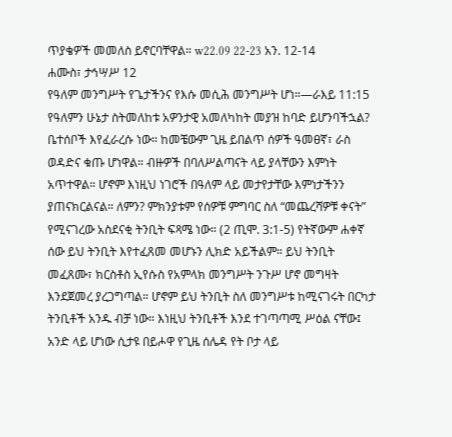ጥያቄዎች መመለስ ይኖርባቸዋል። w22.09 22-23 አን. 12-14
ሐሙስ፣ ታኅሣሥ 12
የዓለም መንግሥት የጌታችንና የእሱ መሲሕ መንግሥት ሆነ።—ራእይ 11:15
የዓለምን ሁኔታ ስትመለከቱ አዎንታዊ አመለካከት መያዝ ከባድ ይሆንባችኋል? ቤተሰቦች እየፈራረሱ ነው። ከመቼውም ጊዜ ይበልጥ ሰዎች ዓመፀኛ፣ ራስ ወዳድና ቁጡ ሆነዋል። ብዙዎች በባለሥልጣናት ላይ ያላቸውን እምነት አጥተዋል። ሆኖም እነዚህ ነገሮች በዓለም ላይ መታየታቸው እምነታችንን ያጠናክርልናል። ለምን? ምክንያቱም የሰዎቹ ምግባር ስለ “መጨረሻዎቹ ቀናት” የሚናገረው አስደናቂ ትንቢት ፍጻሜ ነው። (2 ጢሞ. 3:1-5) የትኛውም ሐቀኛ ሰው ይህ ትንቢት እየተፈጸመ መሆኑን ሊክድ አይችልም። ይህ ትንቢት መፈጸሙ፣ ክርስቶስ ኢየሱስ የአምላክ መንግሥት ንጉሥ ሆኖ መግዛት እንደጀመረ ያረጋግጣል። ሆኖም ይህ ትንቢት ስለ መንግሥቱ ከሚናገሩት በርካታ ትንቢቶች አንዱ ብቻ ነው። እነዚህ ትንቢቶች እንደ ተገጣጣሚ ሥዕል ናቸው፤ አንድ ላይ ሆነው ሲታዩ በይሖዋ የጊዜ ሰሌዳ የት ቦታ ላይ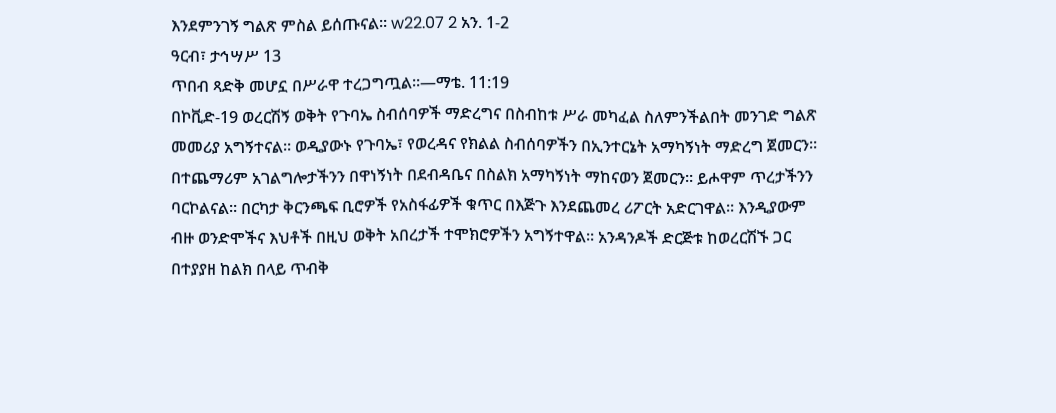እንደምንገኝ ግልጽ ምስል ይሰጡናል። w22.07 2 አን. 1-2
ዓርብ፣ ታኅሣሥ 13
ጥበብ ጻድቅ መሆኗ በሥራዋ ተረጋግጧል።—ማቴ. 11:19
በኮቪድ-19 ወረርሽኝ ወቅት የጉባኤ ስብሰባዎች ማድረግና በስብከቱ ሥራ መካፈል ስለምንችልበት መንገድ ግልጽ መመሪያ አግኝተናል። ወዲያውኑ የጉባኤ፣ የወረዳና የክልል ስብሰባዎችን በኢንተርኔት አማካኝነት ማድረግ ጀመርን። በተጨማሪም አገልግሎታችንን በዋነኝነት በደብዳቤና በስልክ አማካኝነት ማከናወን ጀመርን። ይሖዋም ጥረታችንን ባርኮልናል። በርካታ ቅርንጫፍ ቢሮዎች የአስፋፊዎች ቁጥር በእጅጉ እንደጨመረ ሪፖርት አድርገዋል። እንዲያውም ብዙ ወንድሞችና እህቶች በዚህ ወቅት አበረታች ተሞክሮዎችን አግኝተዋል። አንዳንዶች ድርጅቱ ከወረርሽኙ ጋር በተያያዘ ከልክ በላይ ጥብቅ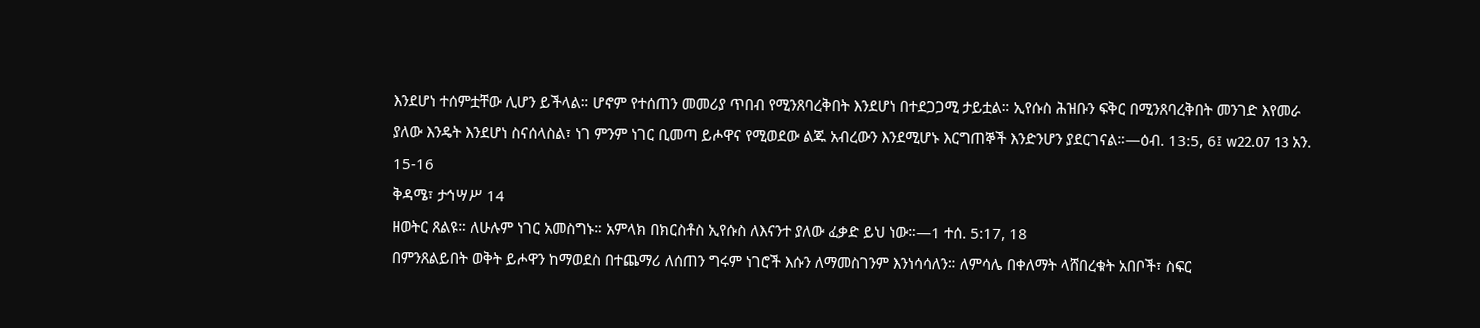እንደሆነ ተሰምቷቸው ሊሆን ይችላል። ሆኖም የተሰጠን መመሪያ ጥበብ የሚንጸባረቅበት እንደሆነ በተደጋጋሚ ታይቷል። ኢየሱስ ሕዝቡን ፍቅር በሚንጸባረቅበት መንገድ እየመራ ያለው እንዴት እንደሆነ ስናሰላስል፣ ነገ ምንም ነገር ቢመጣ ይሖዋና የሚወደው ልጁ አብረውን እንደሚሆኑ እርግጠኞች እንድንሆን ያደርገናል።—ዕብ. 13:5, 6፤ w22.07 13 አን. 15-16
ቅዳሜ፣ ታኅሣሥ 14
ዘወትር ጸልዩ። ለሁሉም ነገር አመስግኑ። አምላክ በክርስቶስ ኢየሱስ ለእናንተ ያለው ፈቃድ ይህ ነው።—1 ተሰ. 5:17, 18
በምንጸልይበት ወቅት ይሖዋን ከማወደስ በተጨማሪ ለሰጠን ግሩም ነገሮች እሱን ለማመስገንም እንነሳሳለን። ለምሳሌ በቀለማት ላሸበረቁት አበቦች፣ ስፍር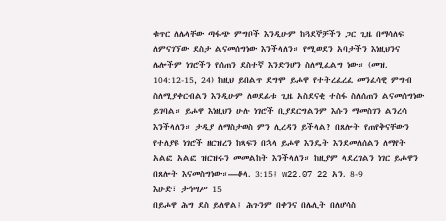ቁጥር ለሌላቸው ጣፋጭ ምግቦች እንዲሁም ከጓደኞቻችን ጋር ጊዜ በማሳለፍ ለምናገኘው ደስታ ልናመሰግነው እንችላለን። የሚወደን አባታችን እነዚህንና ሌሎችም ነገሮችን የሰጠን ደስተኛ እንድንሆን ስለሚፈልግ ነው። (መዝ. 104:12-15, 24) ከዚህ ይበልጥ ደግሞ ይሖዋ የተትረፈረፈ መንፈሳዊ ምግብ ስለሚያቀርብልን እንዲሁም ለወደፊቱ ጊዜ አስደናቂ ተስፋ ስለሰጠን ልናመሰግነው ይገባል። ይሖዋ እነዚህን ሁሉ ነገሮች ቢያደርግልንም እሱን ማመስገን ልንረሳ እንችላለን። ታዲያ ለማስታወስ ምን ሊረዳን ይችላል? በጸሎት የጠየቅናቸውን የተለያዩ ነገሮች ዘርዝረን ከጻፍን በኋላ ይሖዋ እንዴት እንደመለሰልን ለማየት አልፎ አልፎ ዝርዝሩን መመልከት እንችላለን። ከዚያም ላደረገልን ነገር ይሖዋን በጸሎት እናመስግነው።—ቆላ. 3:15፤ w22.07 22 አን. 8-9
እሁድ፣ ታኅሣሥ 15
በይሖዋ ሕግ ደስ ይለዋል፤ ሕጉንም በቀንና በሌሊት በለሆሳስ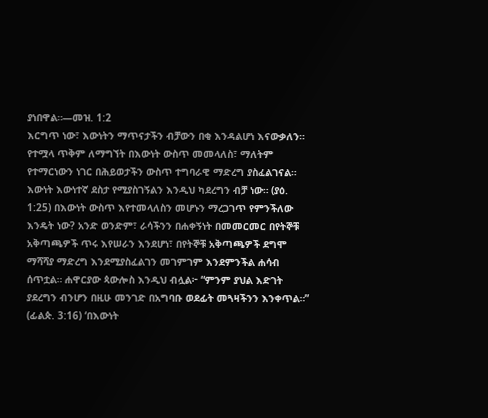ያነበዋል።—መዝ. 1:2
እርግጥ ነው፣ እውነትን ማጥናታችን ብቻውን በቂ እንዳልሆነ እናውቃለን። የተሟላ ጥቅም ለማግኘት በእውነት ውስጥ መመላለስ፣ ማለትም የተማርነውን ነገር በሕይወታችን ውስጥ ተግባራዊ ማድረግ ያስፈልገናል። እውነት እውነተኛ ደስታ የሚያስገኝልን እንዲህ ካደረግን ብቻ ነው። (ያዕ. 1:25) በእውነት ውስጥ እየተመላለስን መሆኑን ማረጋገጥ የምንችለው እንዴት ነው? አንድ ወንድም፣ ራሳችንን በሐቀኝነት በመመርመር በየትኞቹ አቅጣጫዎች ጥሩ እየሠራን እንደሆነ፣ በየትኞቹ አቅጣጫዎች ደግሞ ማሻሻያ ማድረግ እንደሚያስፈልገን መገምገም እንደምንችል ሐሳብ ሰጥቷል። ሐዋርያው ጳውሎስ እንዲህ ብሏል፦ “ምንም ያህል እድገት ያደረግን ብንሆን በዚሁ መንገድ በአግባቡ ወደፊት መጓዛችንን እንቀጥል።” (ፊልጵ. 3:16) ‘በእውነት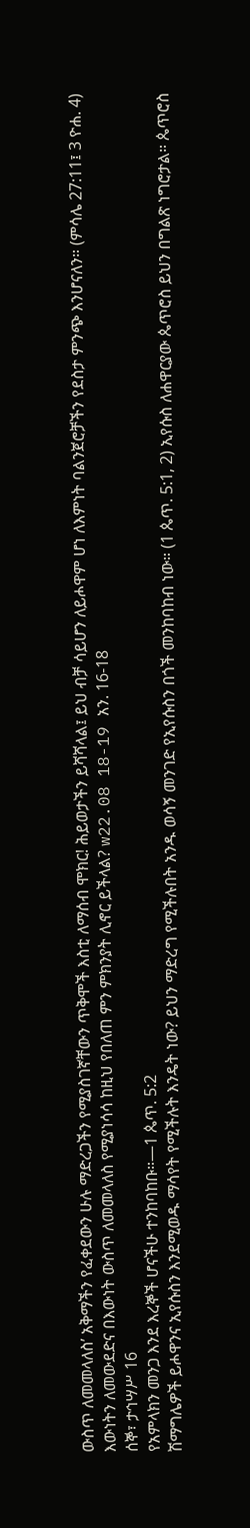ውስጥ ለመመላለስ’ አቅማችን የፈቀደውን ሁሉ ማድረጋችን የሚያስገኛቸውን ጥቅሞች እስቲ ለማሰብ ሞክር! ሕይወታችን ይሻሻላል፤ ይህ ብቻ ሳይሆን ለይሖዋም ሆነ ለእምነት ባልንጀሮቻችን የደስታ ምንጭ እንሆናለን። (ምሳሌ 27:11፤ 3 ዮሐ. 4) እውነትን ለመውደድና በእውነት ውስጥ ለመመላለስ የሚያነሳሳ ከዚህ የበለጠ ምን ምክንያት ሊኖር ይችላል? w22.08 18-19 አን. 16-18
ሰኞ፣ ታኅሣሥ 16
የአምላክን መንጋ እንደ እረኞች ሆናችሁ ተንከባከቡ።—1 ጴጥ. 5:2
ሽማግሌዎች ይሖዋንና ኢየሱስን እንደሚወዱ ማሳየት የሚችሉት እንዴት ነው? ይህን ማድረግ የሚችሉበት አንዱ ወሳኝ መንገድ የኢየሱስን በጎች መንከባከብ ነው። (1 ጴጥ. 5:1, 2) ኢየሱስ ለሐዋርያው ጴጥሮስ ይህን በግልጽ ነግሮታል። ጴጥሮስ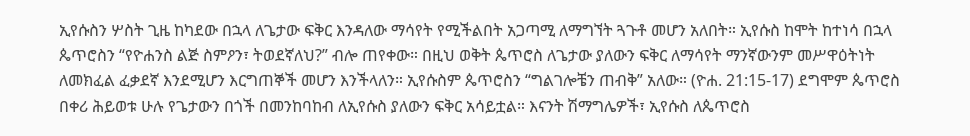ኢየሱስን ሦስት ጊዜ ከካደው በኋላ ለጌታው ፍቅር እንዳለው ማሳየት የሚችልበት አጋጣሚ ለማግኘት ጓጉቶ መሆን አለበት። ኢየሱስ ከሞት ከተነሳ በኋላ ጴጥሮስን “የዮሐንስ ልጅ ስምዖን፣ ትወደኛለህ?” ብሎ ጠየቀው። በዚህ ወቅት ጴጥሮስ ለጌታው ያለውን ፍቅር ለማሳየት ማንኛውንም መሥዋዕትነት ለመክፈል ፈቃደኛ እንደሚሆን እርግጠኞች መሆን እንችላለን። ኢየሱስም ጴጥሮስን “ግልገሎቼን ጠብቅ” አለው። (ዮሐ. 21:15-17) ደግሞም ጴጥሮስ በቀሪ ሕይወቱ ሁሉ የጌታውን በጎች በመንከባከብ ለኢየሱስ ያለውን ፍቅር አሳይቷል። እናንት ሽማግሌዎች፣ ኢየሱስ ለጴጥሮስ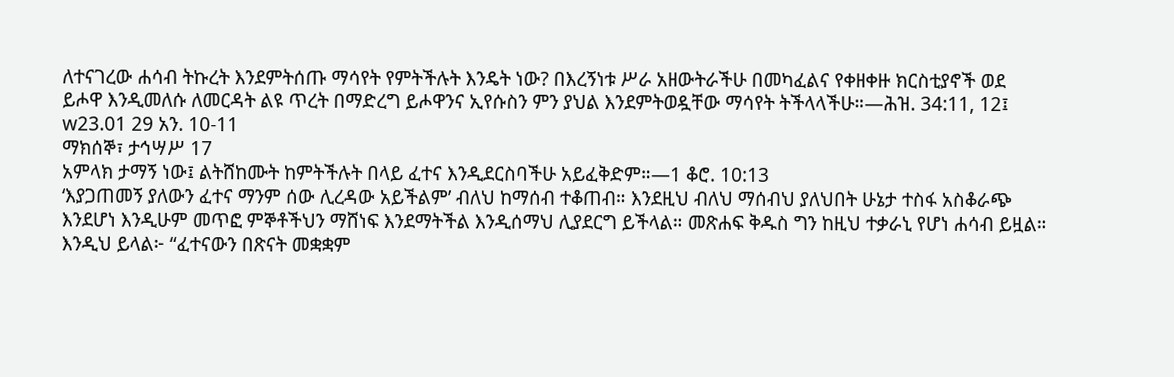ለተናገረው ሐሳብ ትኩረት እንደምትሰጡ ማሳየት የምትችሉት እንዴት ነው? በእረኝነቱ ሥራ አዘውትራችሁ በመካፈልና የቀዘቀዙ ክርስቲያኖች ወደ ይሖዋ እንዲመለሱ ለመርዳት ልዩ ጥረት በማድረግ ይሖዋንና ኢየሱስን ምን ያህል እንደምትወዷቸው ማሳየት ትችላላችሁ።—ሕዝ. 34:11, 12፤ w23.01 29 አን. 10-11
ማክሰኞ፣ ታኅሣሥ 17
አምላክ ታማኝ ነው፤ ልትሸከሙት ከምትችሉት በላይ ፈተና እንዲደርስባችሁ አይፈቅድም።—1 ቆሮ. 10:13
‘እያጋጠመኝ ያለውን ፈተና ማንም ሰው ሊረዳው አይችልም’ ብለህ ከማሰብ ተቆጠብ። እንደዚህ ብለህ ማሰብህ ያለህበት ሁኔታ ተስፋ አስቆራጭ እንደሆነ እንዲሁም መጥፎ ምኞቶችህን ማሸነፍ እንደማትችል እንዲሰማህ ሊያደርግ ይችላል። መጽሐፍ ቅዱስ ግን ከዚህ ተቃራኒ የሆነ ሐሳብ ይዟል። እንዲህ ይላል፦ “ፈተናውን በጽናት መቋቋም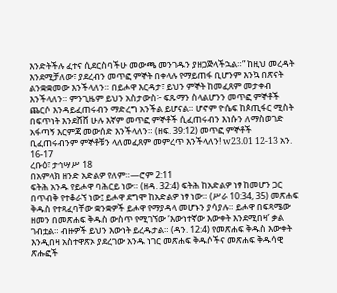እንድትችሉ ፈተና ሲደርስባችሁ መውጫ መንገዱን ያዘጋጅላችኋል።” ከዚህ መረዳት እንደሚቻለው፣ ያደረብን መጥፎ ምኞት በቀላሉ የማይጠፋ ቢሆንም እንኳ በጽናት ልንቋቋመው እንችላለን። በይሖዋ እርዳታ፣ ይህን ምኞት ከመፈጸም መታቀብ እንችላለን። ምንጊዜም ይህን አስታውስ፦ ፍጹማን ስላልሆንን መጥፎ ምኞቶች ጨርሶ እንዳይፈጠሩብን ማድረግ አንችል ይሆናል። ሆኖም ዮሴፍ ከጶጢፋር ሚስት በፍጥነት እንደሸሸ ሁሉ እኛም መጥፎ ምኞቶች ሲፈጠሩብን እነሱን ለማስወገድ አፋጣኝ እርምጃ መውሰድ እንችላለን። (ዘፍ. 39:12) መጥፎ ምኞቶች ቢፈጠሩብንም ምኞቶቹን ላለመፈጸም መምረጥ እንችላለን! w23.01 12-13 አን. 16-17
ረቡዕ፣ ታኅሣሥ 18
በአምላክ ዘንድ አድልዎ የለም።—ሮም 2:11
ፍትሕ አንዱ የይሖዋ ባሕርይ ነው። (ዘዳ. 32:4) ፍትሕ ከአድልዎ ነፃ ከመሆን ጋር በጥብቅ የተቆራኘ ነው፤ ይሖዋ ደግሞ ከአድልዎ ነፃ ነው። (ሥራ 10:34, 35) መጽሐፍ ቅዱስ የተጻፈባቸው ቋንቋዎች ይሖዋ የማያዳላ መሆኑን ያሳያሉ። ይሖዋ በፍጻሜው ዘመን በመጽሐፍ ቅዱስ ውስጥ የሚገኘው ‘እውነተኛው እውቀት እንደሚበዛ’ ቃል ገብቷል። ብዙዎች ይህን እውነት ይረዱታል። (ዳን. 12:4) የመጽሐፍ ቅዱስ እውቀት እንዲበዛ አስተዋጽኦ ያደረገው አንዱ ነገር መጽሐፍ ቅዱሶችና መጽሐፍ ቅዱሳዊ ጽሑፎች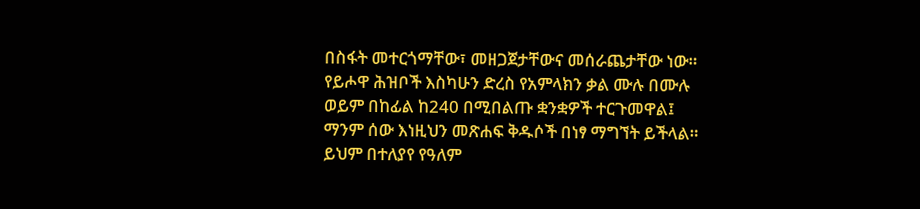በስፋት መተርጎማቸው፣ መዘጋጀታቸውና መሰራጨታቸው ነው። የይሖዋ ሕዝቦች እስካሁን ድረስ የአምላክን ቃል ሙሉ በሙሉ ወይም በከፊል ከ240 በሚበልጡ ቋንቋዎች ተርጉመዋል፤ ማንም ሰው እነዚህን መጽሐፍ ቅዱሶች በነፃ ማግኘት ይችላል። ይህም በተለያየ የዓለም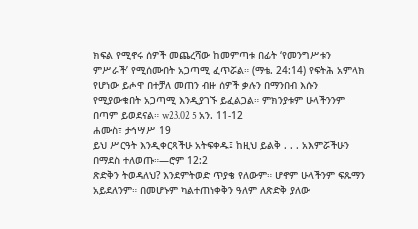ክፍል የሚኖሩ ሰዎች መጨረሻው ከመምጣቱ በፊት ‘የመንግሥቱን ምሥራች’ የሚሰሙበት አጋጣሚ ፈጥሯል። (ማቴ. 24:14) የፍትሕ አምላክ የሆነው ይሖዋ በተቻለ መጠን ብዙ ሰዎች ቃሉን በማንበብ እሱን የሚያውቁበት አጋጣሚ እንዲያገኙ ይፈልጋል። ምክንያቱም ሁላችንንም በጣም ይወደናል። w23.02 5 አን. 11-12
ሐሙስ፣ ታኅሣሥ 19
ይህ ሥርዓት እንዲቀርጻችሁ አትፍቀዱ፤ ከዚህ ይልቅ . . . አእምሯችሁን በማደስ ተለወጡ።—ሮም 12:2
ጽድቅን ትወዳለህ? እንደምትወድ ጥያቄ የለውም። ሆኖም ሁላችንም ፍጹማን አይደለንም። በመሆኑም ካልተጠነቀቅን ዓለም ለጽድቅ ያለው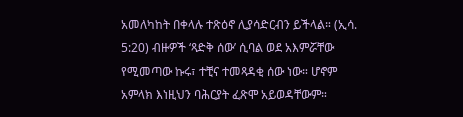አመለካከት በቀላሉ ተጽዕኖ ሊያሳድርብን ይችላል። (ኢሳ. 5:20) ብዙዎች ‘ጻድቅ ሰው’ ሲባል ወደ አእምሯቸው የሚመጣው ኩሩ፣ ተቺና ተመጻዳቂ ሰው ነው። ሆኖም አምላክ እነዚህን ባሕርያት ፈጽሞ አይወዳቸውም።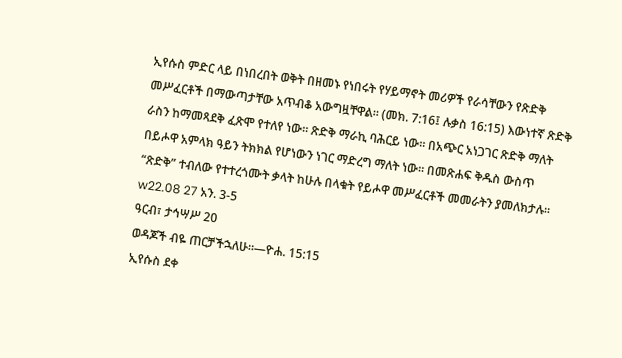ኢየሱስ ምድር ላይ በነበረበት ወቅት በዘመኑ የነበሩት የሃይማኖት መሪዎች የራሳቸውን የጽድቅ መሥፈርቶች በማውጣታቸው አጥብቆ አውግዟቸዋል። (መክ. 7:16፤ ሉቃስ 16:15) እውነተኛ ጽድቅ ራስን ከማመጻደቅ ፈጽሞ የተለየ ነው። ጽድቅ ማራኪ ባሕርይ ነው። በአጭር አነጋገር ጽድቅ ማለት በይሖዋ አምላክ ዓይን ትክክል የሆነውን ነገር ማድረግ ማለት ነው። በመጽሐፍ ቅዱስ ውስጥ “ጽድቅ” ተብለው የተተረጎሙት ቃላት ከሁሉ በላቁት የይሖዋ መሥፈርቶች መመራትን ያመለክታሉ። w22.08 27 አን. 3-5
ዓርብ፣ ታኅሣሥ 20
ወዳጆች ብዬ ጠርቻችኋለሁ።—ዮሐ. 15:15
ኢየሱስ ደቀ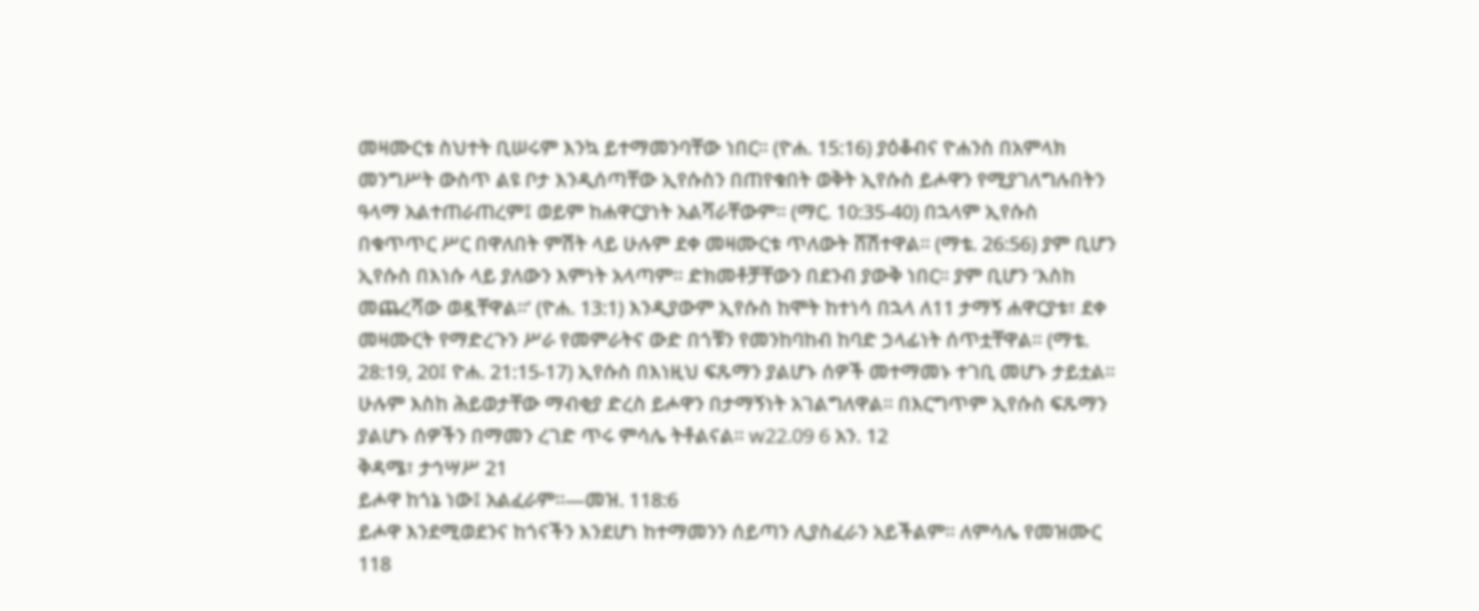መዛሙርቱ ስህተት ቢሠሩም እንኳ ይተማመንባቸው ነበር። (ዮሐ. 15:16) ያዕቆብና ዮሐንስ በአምላክ መንግሥት ውስጥ ልዩ ቦታ እንዲሰጣቸው ኢየሱስን በጠየቁበት ወቅት ኢየሱስ ይሖዋን የሚያገለግሉበትን ዓላማ አልተጠራጠረም፤ ወይም ከሐዋርያነት አልሻራቸውም። (ማር. 10:35-40) በኋላም ኢየሱስ በቁጥጥር ሥር በዋለበት ምሽት ላይ ሁሉም ደቀ መዛሙርቱ ጥለውት ሸሽተዋል። (ማቴ. 26:56) ያም ቢሆን ኢየሱስ በእነሱ ላይ ያለውን እምነት አላጣም። ድክመቶቻቸውን በደንብ ያውቅ ነበር። ያም ቢሆን ‘እስከ መጨረሻው ወዷቸዋል።’ (ዮሐ. 13:1) እንዲያውም ኢየሱስ ከሞት ከተነሳ በኋላ ለ11 ታማኝ ሐዋርያቱ፣ ደቀ መዛሙርት የማድረጉን ሥራ የመምራትና ውድ በጎቹን የመንከባከብ ከባድ ኃላፊነት ሰጥቷቸዋል። (ማቴ. 28:19, 20፤ ዮሐ. 21:15-17) ኢየሱስ በእነዚህ ፍጹማን ያልሆኑ ሰዎች መተማመኑ ተገቢ መሆኑ ታይቷል። ሁሉም እስከ ሕይወታቸው ማብቂያ ድረስ ይሖዋን በታማኝነት አገልግለዋል። በእርግጥም ኢየሱስ ፍጹማን ያልሆኑ ሰዎችን በማመን ረገድ ጥሩ ምሳሌ ትቶልናል። w22.09 6 አን. 12
ቅዳሜ፣ ታኅሣሥ 21
ይሖዋ ከጎኔ ነው፤ አልፈራም።—መዝ. 118:6
ይሖዋ እንደሚወደንና ከጎናችን እንደሆነ ከተማመንን ሰይጣን ሊያስፈራን አይችልም። ለምሳሌ የመዝሙር 118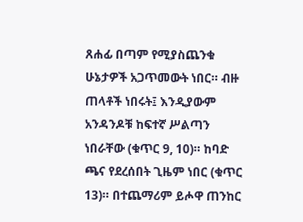ጸሐፊ በጣም የሚያስጨንቁ ሁኔታዎች አጋጥመውት ነበር። ብዙ ጠላቶች ነበሩት፤ እንዲያውም አንዳንዶቹ ከፍተኛ ሥልጣን ነበራቸው (ቁጥር 9, 10)። ከባድ ጫና የደረሰበት ጊዜም ነበር (ቁጥር 13)። በተጨማሪም ይሖዋ ጠንከር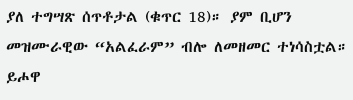ያለ ተግሣጽ ሰጥቶታል (ቁጥር 18)። ያም ቢሆን መዝሙራዊው “አልፈራም” ብሎ ለመዘመር ተነሳስቷል። ይሖዋ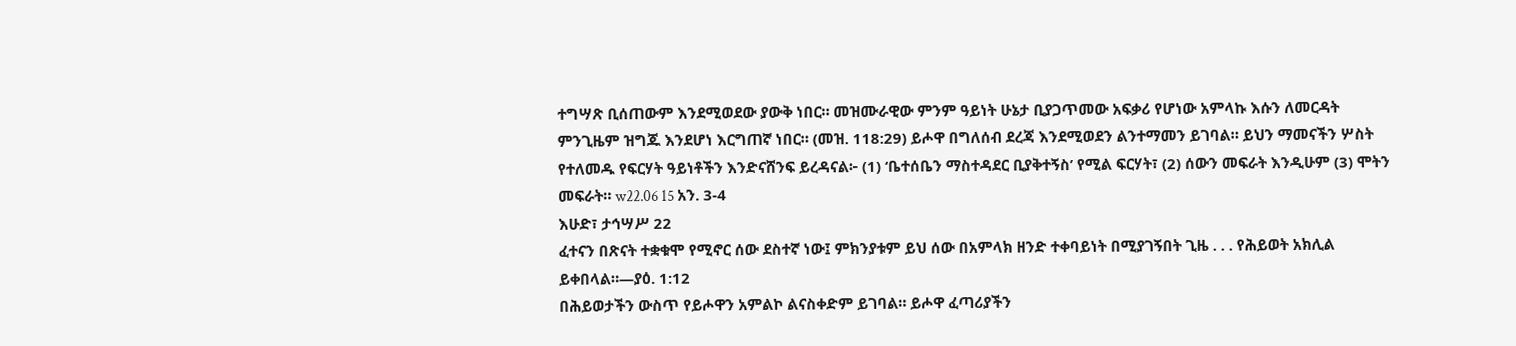ተግሣጽ ቢሰጠውም እንደሚወደው ያውቅ ነበር። መዝሙራዊው ምንም ዓይነት ሁኔታ ቢያጋጥመው አፍቃሪ የሆነው አምላኩ እሱን ለመርዳት ምንጊዜም ዝግጁ እንደሆነ እርግጠኛ ነበር። (መዝ. 118:29) ይሖዋ በግለሰብ ደረጃ እንደሚወደን ልንተማመን ይገባል። ይህን ማመናችን ሦስት የተለመዱ የፍርሃት ዓይነቶችን እንድናሸንፍ ይረዳናል፦ (1) ‘ቤተሰቤን ማስተዳደር ቢያቅተኝስ’ የሚል ፍርሃት፣ (2) ሰውን መፍራት እንዲሁም (3) ሞትን መፍራት። w22.06 15 አን. 3-4
እሁድ፣ ታኅሣሥ 22
ፈተናን በጽናት ተቋቁሞ የሚኖር ሰው ደስተኛ ነው፤ ምክንያቱም ይህ ሰው በአምላክ ዘንድ ተቀባይነት በሚያገኝበት ጊዜ . . . የሕይወት አክሊል ይቀበላል።—ያዕ. 1:12
በሕይወታችን ውስጥ የይሖዋን አምልኮ ልናስቀድም ይገባል። ይሖዋ ፈጣሪያችን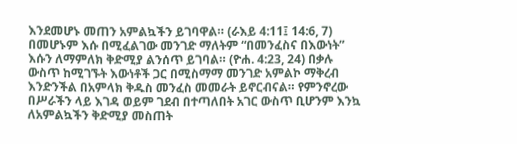እንደመሆኑ መጠን አምልኳችን ይገባዋል። (ራእይ 4:11፤ 14:6, 7) በመሆኑም እሱ በሚፈልገው መንገድ ማለትም “በመንፈስና በእውነት” እሱን ለማምለክ ቅድሚያ ልንሰጥ ይገባል። (ዮሐ. 4:23, 24) በቃሉ ውስጥ ከሚገኙት እውነቶች ጋር በሚስማማ መንገድ አምልኮ ማቅረብ እንድንችል በአምላክ ቅዱስ መንፈስ መመራት ይኖርብናል። የምንኖረው በሥራችን ላይ እገዳ ወይም ገደብ በተጣለበት አገር ውስጥ ቢሆንም እንኳ ለአምልኳችን ቅድሚያ መስጠት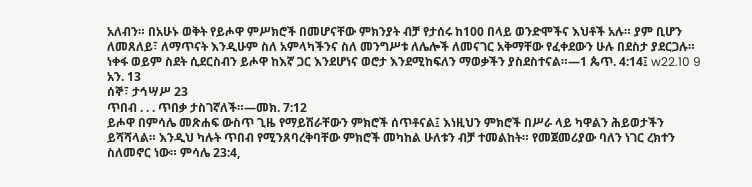አለብን። በአሁኑ ወቅት የይሖዋ ምሥክሮች በመሆናቸው ምክንያት ብቻ የታሰሩ ከ100 በላይ ወንድሞችና እህቶች አሉ። ያም ቢሆን ለመጸለይ፣ ለማጥናት እንዲሁም ስለ አምላካችንና ስለ መንግሥቱ ለሌሎች ለመናገር አቅማቸው የፈቀደውን ሁሉ በደስታ ያደርጋሉ። ነቀፋ ወይም ስደት ሲደርስብን ይሖዋ ከእኛ ጋር እንደሆነና ወሮታ እንደሚከፍለን ማወቃችን ያስደስተናል።—1 ጴጥ. 4:14፤ w22.10 9 አን. 13
ሰኞ፣ ታኅሣሥ 23
ጥበብ . . . ጥበቃ ታስገኛለች።—መክ. 7:12
ይሖዋ በምሳሌ መጽሐፍ ውስጥ ጊዜ የማይሽራቸውን ምክሮች ሰጥቶናል፤ እነዚህን ምክሮች በሥራ ላይ ካዋልን ሕይወታችን ይሻሻላል። እንዲህ ካሉት ጥበብ የሚንጸባረቅባቸው ምክሮች መካከል ሁለቱን ብቻ ተመልከት። የመጀመሪያው ባለን ነገር ረክተን ስለመኖር ነው። ምሳሌ 23:4,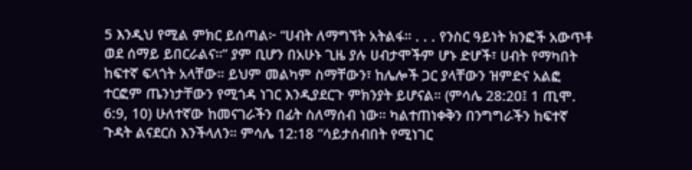5 እንዲህ የሚል ምክር ይሰጣል፦ “ሀብት ለማግኘት አትልፋ። . . . የንስር ዓይነት ክንፎች አውጥቶ ወደ ሰማይ ይበርራልና።” ያም ቢሆን በአሁኑ ጊዜ ያሉ ሀብታሞችም ሆኑ ድሆች፣ ሀብት የማካበት ከፍተኛ ፍላጎት አላቸው። ይህም መልካም ስማቸውን፣ ከሌሎች ጋር ያላቸውን ዝምድና አልፎ ተርፎም ጤንነታቸውን የሚጎዳ ነገር እንዲያደርጉ ምክንያት ይሆናል። (ምሳሌ 28:20፤ 1 ጢሞ. 6:9, 10) ሁለተኛው ከመናገራችን በፊት ስለማሰብ ነው። ካልተጠነቀቅን በንግግራችን ከፍተኛ ጉዳት ልናደርስ እንችላለን። ምሳሌ 12:18 “ሳይታሰብበት የሚነገር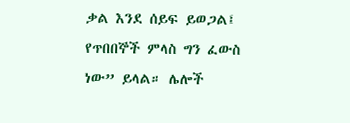ቃል እንደ ሰይፍ ይወጋል፤ የጥበበኞች ምላስ ግን ፈውስ ነው” ይላል። ሌሎች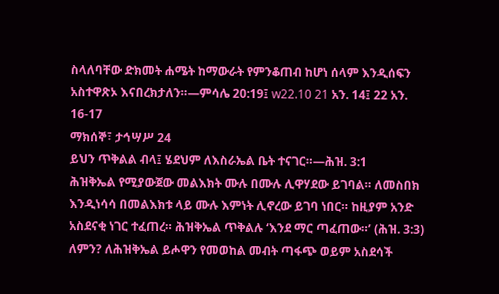ስላለባቸው ድክመት ሐሜት ከማውራት የምንቆጠብ ከሆነ ሰላም እንዲሰፍን አስተዋጽኦ እናበረክታለን።—ምሳሌ 20:19፤ w22.10 21 አን. 14፤ 22 አን. 16-17
ማክሰኞ፣ ታኅሣሥ 24
ይህን ጥቅልል ብላ፤ ሄደህም ለእስራኤል ቤት ተናገር።—ሕዝ. 3:1
ሕዝቅኤል የሚያውጀው መልእክት ሙሉ በሙሉ ሊዋሃደው ይገባል። ለመስበክ እንዲነሳሳ በመልእክቱ ላይ ሙሉ እምነት ሊኖረው ይገባ ነበር። ከዚያም አንድ አስደናቂ ነገር ተፈጠረ። ሕዝቅኤል ጥቅልሉ ‘እንደ ማር ጣፈጠው።’ (ሕዝ. 3:3) ለምን? ለሕዝቅኤል ይሖዋን የመወከል መብት ጣፋጭ ወይም አስደሳች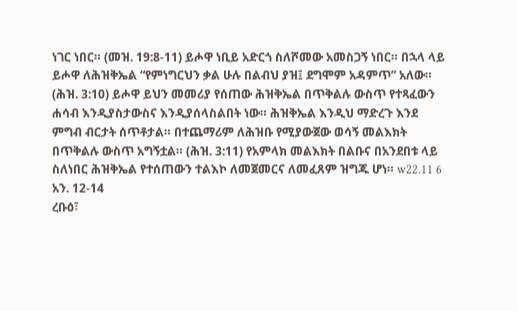ነገር ነበር። (መዝ. 19:8-11) ይሖዋ ነቢይ አድርጎ ስለሾመው አመስጋኝ ነበር። በኋላ ላይ ይሖዋ ለሕዝቅኤል “የምነግርህን ቃል ሁሉ በልብህ ያዝ፤ ደግሞም አዳምጥ” አለው። (ሕዝ. 3:10) ይሖዋ ይህን መመሪያ የሰጠው ሕዝቅኤል በጥቅልሉ ውስጥ የተጻፈውን ሐሳብ እንዲያስታውስና እንዲያሰላስልበት ነው። ሕዝቅኤል እንዲህ ማድረጉ እንደ ምግብ ብርታት ሰጥቶታል። በተጨማሪም ለሕዝቡ የሚያውጀው ወሳኝ መልእክት በጥቅልሉ ውስጥ አግኝቷል። (ሕዝ. 3:11) የአምላክ መልእክት በልቡና በአንደበቱ ላይ ስለነበር ሕዝቅኤል የተሰጠውን ተልእኮ ለመጀመርና ለመፈጸም ዝግጁ ሆነ። w22.11 6 አን. 12-14
ረቡዕ፣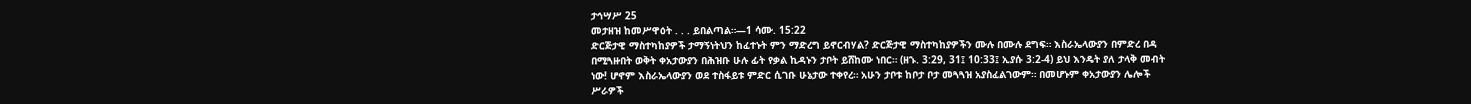ታኅሣሥ 25
መታዘዝ ከመሥዋዕት . . . ይበልጣል።—1 ሳሙ. 15:22
ድርጅታዊ ማስተካከያዎች ታማኝነትህን ከፈተኑት ምን ማድረግ ይኖርብሃል? ድርጅታዊ ማስተካከያዎችን ሙሉ በሙሉ ደግፍ። እስራኤላውያን በምድረ በዳ በሚጓዙበት ወቅት ቀአታውያን በሕዝቡ ሁሉ ፊት የቃል ኪዳኑን ታቦት ይሸከሙ ነበር። (ዘኁ. 3:29, 31፤ 10:33፤ ኢያሱ 3:2-4) ይህ እንዴት ያለ ታላቅ መብት ነው! ሆኖም እስራኤላውያን ወደ ተስፋይቱ ምድር ሲገቡ ሁኔታው ተቀየረ። አሁን ታቦቱ ከቦታ ቦታ መጓጓዝ አያስፈልገውም። በመሆኑም ቀአታውያን ሌሎች ሥራዎች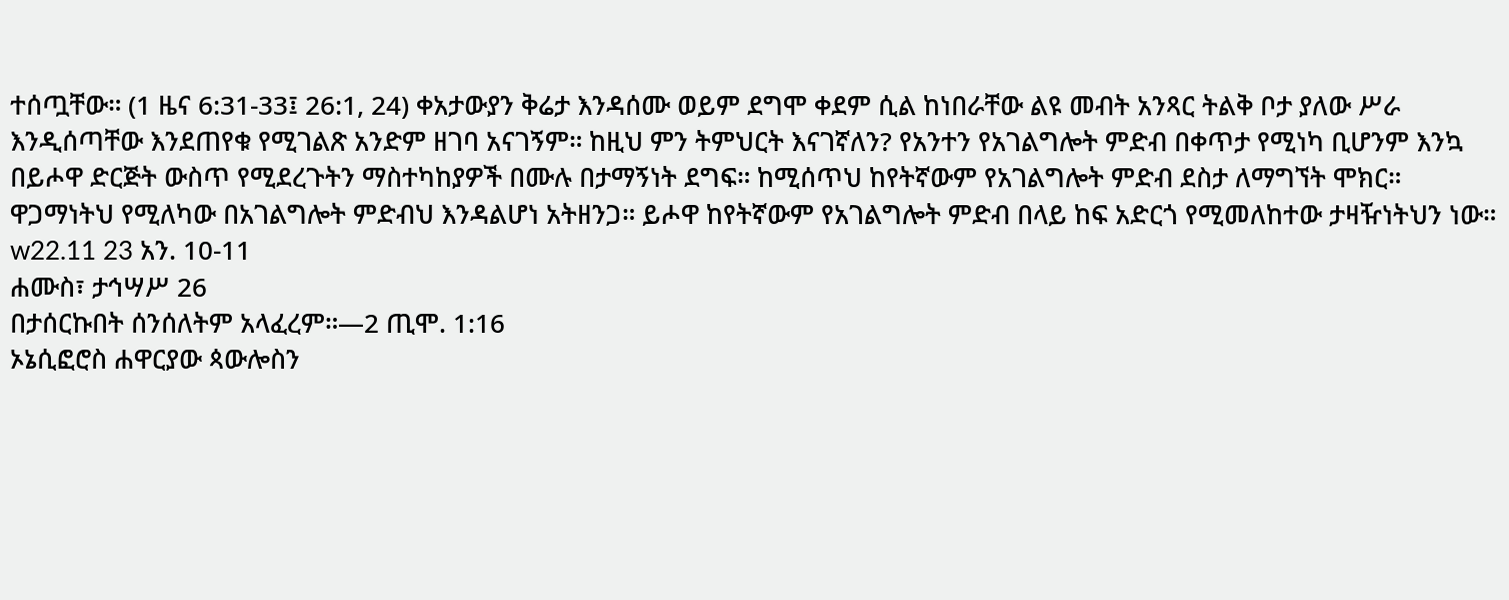ተሰጧቸው። (1 ዜና 6:31-33፤ 26:1, 24) ቀአታውያን ቅሬታ እንዳሰሙ ወይም ደግሞ ቀደም ሲል ከነበራቸው ልዩ መብት አንጻር ትልቅ ቦታ ያለው ሥራ እንዲሰጣቸው እንደጠየቁ የሚገልጽ አንድም ዘገባ አናገኝም። ከዚህ ምን ትምህርት እናገኛለን? የአንተን የአገልግሎት ምድብ በቀጥታ የሚነካ ቢሆንም እንኳ በይሖዋ ድርጅት ውስጥ የሚደረጉትን ማስተካከያዎች በሙሉ በታማኝነት ደግፍ። ከሚሰጥህ ከየትኛውም የአገልግሎት ምድብ ደስታ ለማግኘት ሞክር። ዋጋማነትህ የሚለካው በአገልግሎት ምድብህ እንዳልሆነ አትዘንጋ። ይሖዋ ከየትኛውም የአገልግሎት ምድብ በላይ ከፍ አድርጎ የሚመለከተው ታዛዥነትህን ነው። w22.11 23 አን. 10-11
ሐሙስ፣ ታኅሣሥ 26
በታሰርኩበት ሰንሰለትም አላፈረም።—2 ጢሞ. 1:16
ኦኔሲፎሮስ ሐዋርያው ጳውሎስን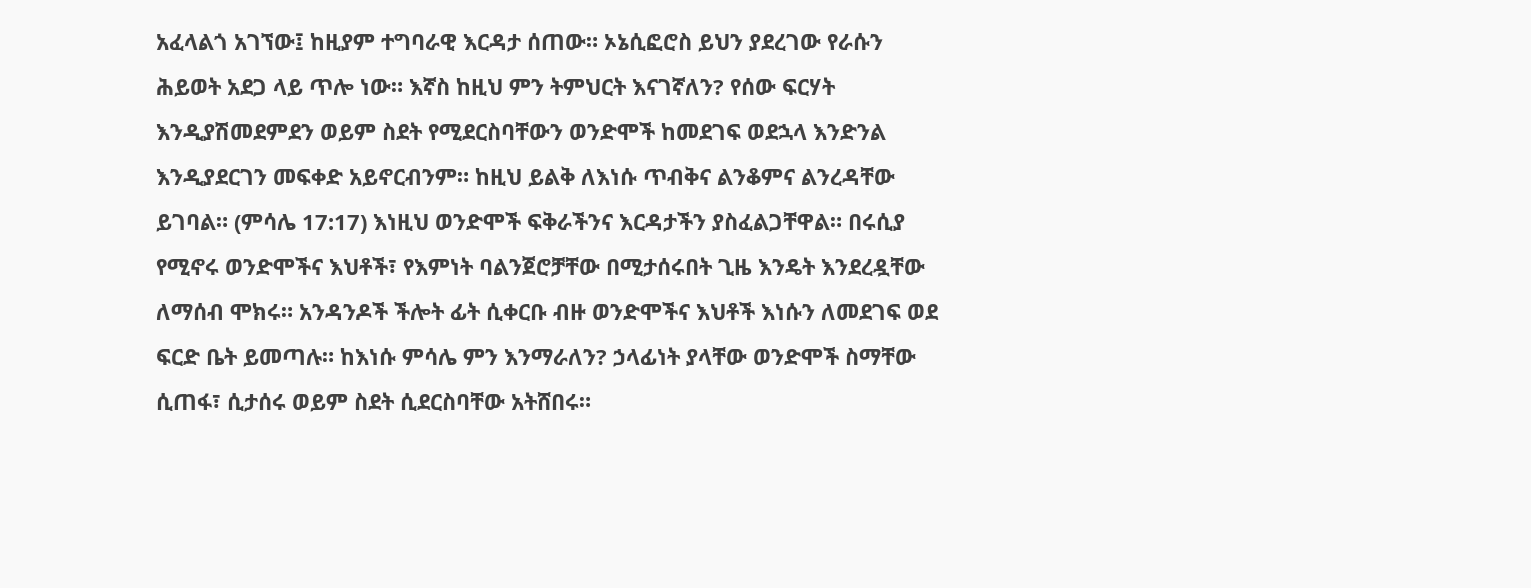አፈላልጎ አገኘው፤ ከዚያም ተግባራዊ እርዳታ ሰጠው። ኦኔሲፎሮስ ይህን ያደረገው የራሱን ሕይወት አደጋ ላይ ጥሎ ነው። እኛስ ከዚህ ምን ትምህርት እናገኛለን? የሰው ፍርሃት እንዲያሽመደምደን ወይም ስደት የሚደርስባቸውን ወንድሞች ከመደገፍ ወደኋላ እንድንል እንዲያደርገን መፍቀድ አይኖርብንም። ከዚህ ይልቅ ለእነሱ ጥብቅና ልንቆምና ልንረዳቸው ይገባል። (ምሳሌ 17:17) እነዚህ ወንድሞች ፍቅራችንና እርዳታችን ያስፈልጋቸዋል። በሩሲያ የሚኖሩ ወንድሞችና እህቶች፣ የእምነት ባልንጀሮቻቸው በሚታሰሩበት ጊዜ እንዴት እንደረዷቸው ለማሰብ ሞክሩ። አንዳንዶች ችሎት ፊት ሲቀርቡ ብዙ ወንድሞችና እህቶች እነሱን ለመደገፍ ወደ ፍርድ ቤት ይመጣሉ። ከእነሱ ምሳሌ ምን እንማራለን? ኃላፊነት ያላቸው ወንድሞች ስማቸው ሲጠፋ፣ ሲታሰሩ ወይም ስደት ሲደርስባቸው አትሸበሩ።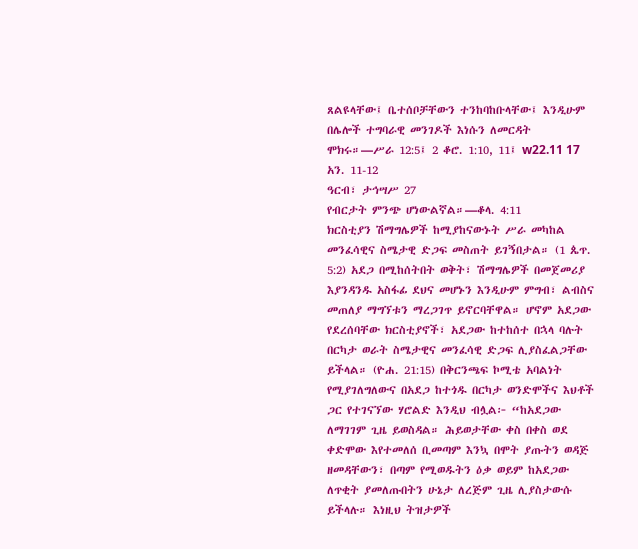ጸልዩላቸው፤ ቤተሰቦቻቸውን ተንከባከቡላቸው፤ እንዲሁም በሌሎች ተግባራዊ መንገዶች እነሱን ለመርዳት ሞክሩ።—ሥራ 12:5፤ 2 ቆሮ. 1:10, 11፤ w22.11 17 አን. 11-12
ዓርብ፣ ታኅሣሥ 27
የብርታት ምንጭ ሆነውልኛል።—ቆላ. 4:11
ክርስቲያን ሽማግሌዎች ከሚያከናውኑት ሥራ መካከል መንፈሳዊና ስሜታዊ ድጋፍ መስጠት ይገኝበታል። (1 ጴጥ. 5:2) አደጋ በሚከሰትበት ወቅት፣ ሽማግሌዎች በመጀመሪያ እያንዳንዱ አስፋፊ ደህና መሆኑን እንዲሁም ምግብ፣ ልብስና መጠለያ ማግኘቱን ማረጋገጥ ይኖርባቸዋል። ሆኖም አደጋው የደረሰባቸው ክርስቲያኖች፣ አደጋው ከተከሰተ በኋላ ባሉት በርካታ ወራት ስሜታዊና መንፈሳዊ ድጋፍ ሊያስፈልጋቸው ይችላል። (ዮሐ. 21:15) በቅርንጫፍ ኮሚቴ አባልነት የሚያገለግለውና በአደጋ ከተጎዱ በርካታ ወንድሞችና እህቶች ጋር የተገናኘው ሃሮልድ እንዲህ ብሏል፦ “ከአደጋው ለማገገም ጊዜ ይወስዳል። ሕይወታቸው ቀስ በቀስ ወደ ቀድሞው እየተመለሰ ቢመጣም እንኳ በሞት ያጡትን ወዳጅ ዘመዳቸውን፣ በጣም የሚወዱትን ዕቃ ወይም ከአደጋው ለጥቂት ያመለጡበትን ሁኔታ ለረጅም ጊዜ ሊያስታውሱ ይችላሉ። እነዚህ ትዝታዎች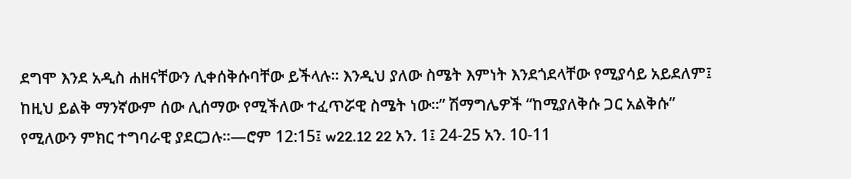ደግሞ እንደ አዲስ ሐዘናቸውን ሊቀሰቅሱባቸው ይችላሉ። እንዲህ ያለው ስሜት እምነት እንደጎደላቸው የሚያሳይ አይደለም፤ ከዚህ ይልቅ ማንኛውም ሰው ሊሰማው የሚችለው ተፈጥሯዊ ስሜት ነው።” ሽማግሌዎች “ከሚያለቅሱ ጋር አልቅሱ” የሚለውን ምክር ተግባራዊ ያደርጋሉ።—ሮም 12:15፤ w22.12 22 አን. 1፤ 24-25 አን. 10-11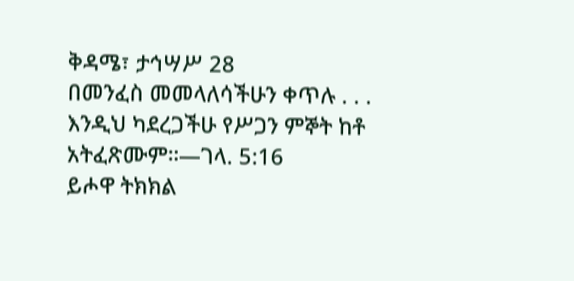ቅዳሜ፣ ታኅሣሥ 28
በመንፈስ መመላለሳችሁን ቀጥሉ . . . እንዲህ ካደረጋችሁ የሥጋን ምኞት ከቶ አትፈጽሙም።—ገላ. 5:16
ይሖዋ ትክክል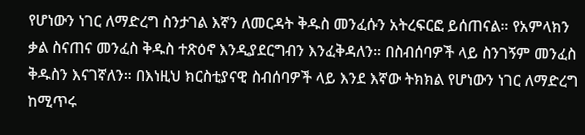የሆነውን ነገር ለማድረግ ስንታገል እኛን ለመርዳት ቅዱስ መንፈሱን አትረፍርፎ ይሰጠናል። የአምላክን ቃል ስናጠና መንፈስ ቅዱስ ተጽዕኖ እንዲያደርግብን እንፈቅዳለን። በስብሰባዎች ላይ ስንገኝም መንፈስ ቅዱስን እናገኛለን። በእነዚህ ክርስቲያናዊ ስብሰባዎች ላይ እንደ እኛው ትክክል የሆነውን ነገር ለማድረግ ከሚጥሩ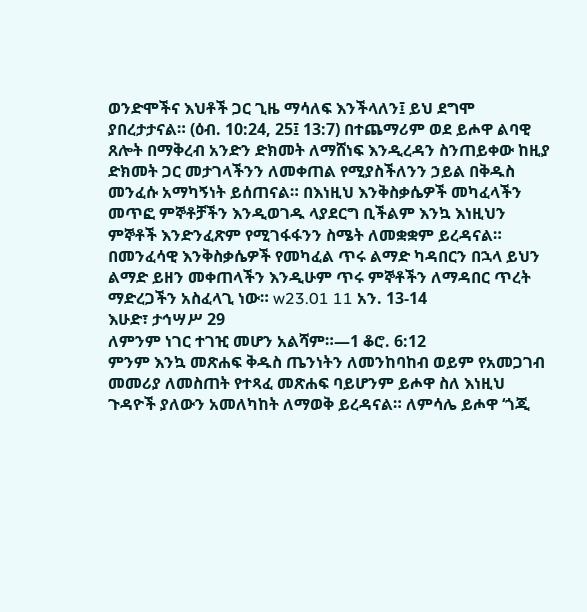ወንድሞችና እህቶች ጋር ጊዜ ማሳለፍ እንችላለን፤ ይህ ደግሞ ያበረታታናል። (ዕብ. 10:24, 25፤ 13:7) በተጨማሪም ወደ ይሖዋ ልባዊ ጸሎት በማቅረብ አንድን ድክመት ለማሸነፍ እንዲረዳን ስንጠይቀው ከዚያ ድክመት ጋር መታገላችንን ለመቀጠል የሚያስችለንን ኃይል በቅዱስ መንፈሱ አማካኝነት ይሰጠናል። በእነዚህ እንቅስቃሴዎች መካፈላችን መጥፎ ምኞቶቻችን እንዲወገዱ ላያደርግ ቢችልም እንኳ እነዚህን ምኞቶች እንድንፈጽም የሚገፋፋንን ስሜት ለመቋቋም ይረዳናል። በመንፈሳዊ እንቅስቃሴዎች የመካፈል ጥሩ ልማድ ካዳበርን በኋላ ይህን ልማድ ይዘን መቀጠላችን እንዲሁም ጥሩ ምኞቶችን ለማዳበር ጥረት ማድረጋችን አስፈላጊ ነው። w23.01 11 አን. 13-14
እሁድ፣ ታኅሣሥ 29
ለምንም ነገር ተገዢ መሆን አልሻም።—1 ቆሮ. 6:12
ምንም እንኳ መጽሐፍ ቅዱስ ጤንነትን ለመንከባከብ ወይም የአመጋገብ መመሪያ ለመስጠት የተጻፈ መጽሐፍ ባይሆንም ይሖዋ ስለ እነዚህ ጉዳዮች ያለውን አመለካከት ለማወቅ ይረዳናል። ለምሳሌ ይሖዋ ‘ጎጂ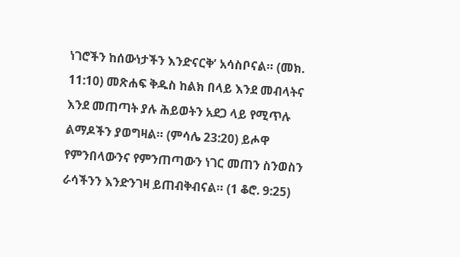ነገሮችን ከሰውነታችን እንድናርቅ’ አሳስቦናል። (መክ. 11:10) መጽሐፍ ቅዱስ ከልክ በላይ እንደ መብላትና እንደ መጠጣት ያሉ ሕይወትን አደጋ ላይ የሚጥሉ ልማዶችን ያወግዛል። (ምሳሌ 23:20) ይሖዋ የምንበላውንና የምንጠጣውን ነገር መጠን ስንወስን ራሳችንን እንድንገዛ ይጠብቅብናል። (1 ቆሮ. 9:25)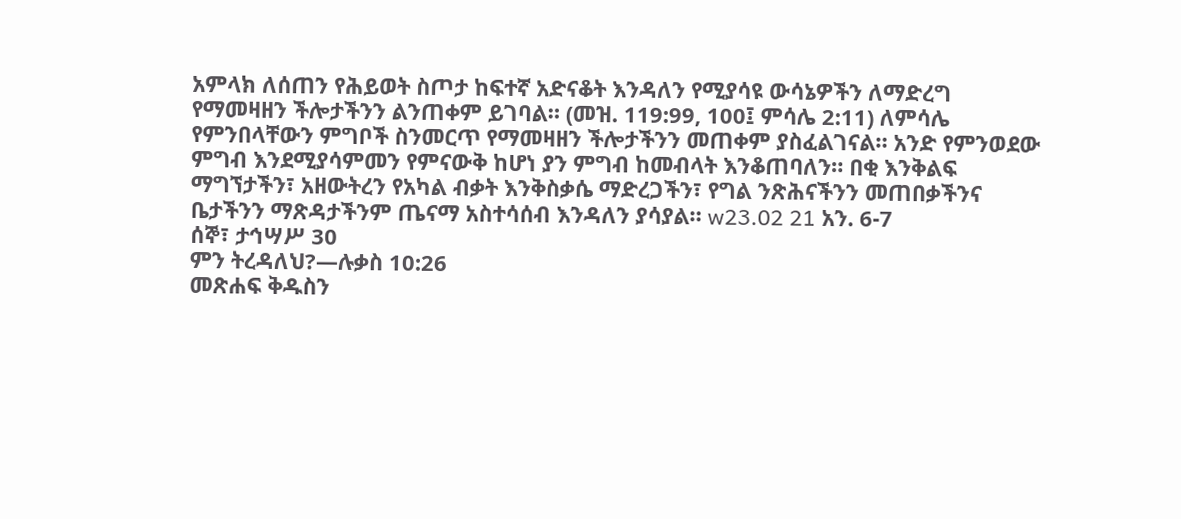አምላክ ለሰጠን የሕይወት ስጦታ ከፍተኛ አድናቆት እንዳለን የሚያሳዩ ውሳኔዎችን ለማድረግ የማመዛዘን ችሎታችንን ልንጠቀም ይገባል። (መዝ. 119:99, 100፤ ምሳሌ 2:11) ለምሳሌ የምንበላቸውን ምግቦች ስንመርጥ የማመዛዘን ችሎታችንን መጠቀም ያስፈልገናል። አንድ የምንወደው ምግብ እንደሚያሳምመን የምናውቅ ከሆነ ያን ምግብ ከመብላት እንቆጠባለን። በቂ እንቅልፍ ማግኘታችን፣ አዘውትረን የአካል ብቃት እንቅስቃሴ ማድረጋችን፣ የግል ንጽሕናችንን መጠበቃችንና ቤታችንን ማጽዳታችንም ጤናማ አስተሳሰብ እንዳለን ያሳያል። w23.02 21 አን. 6-7
ሰኞ፣ ታኅሣሥ 30
ምን ትረዳለህ?—ሉቃስ 10:26
መጽሐፍ ቅዱስን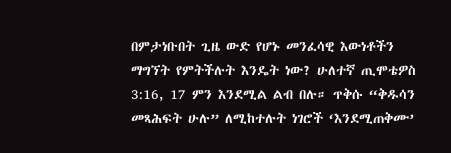በምታነቡበት ጊዜ ውድ የሆኑ መንፈሳዊ እውነቶችን ማግኘት የምትችሉት እንዴት ነው? ሁለተኛ ጢሞቴዎስ 3:16, 17 ምን እንደሚል ልብ በሉ። ጥቅሱ “ቅዱሳን መጻሕፍት ሁሉ” ለሚከተሉት ነገሮች ‘እንደሚጠቅሙ’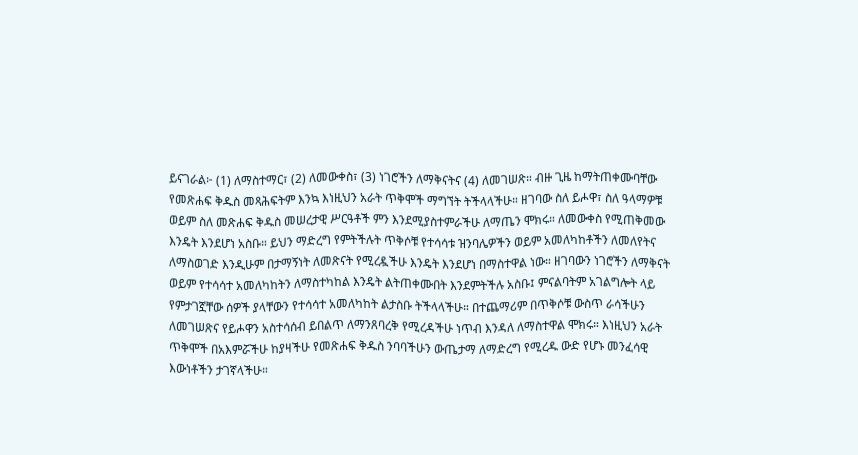ይናገራል፦ (1) ለማስተማር፣ (2) ለመውቀስ፣ (3) ነገሮችን ለማቅናትና (4) ለመገሠጽ። ብዙ ጊዜ ከማትጠቀሙባቸው የመጽሐፍ ቅዱስ መጻሕፍትም እንኳ እነዚህን አራት ጥቅሞች ማግኘት ትችላላችሁ። ዘገባው ስለ ይሖዋ፣ ስለ ዓላማዎቹ ወይም ስለ መጽሐፍ ቅዱስ መሠረታዊ ሥርዓቶች ምን እንደሚያስተምራችሁ ለማጤን ሞክሩ። ለመውቀስ የሚጠቅመው እንዴት እንደሆነ አስቡ። ይህን ማድረግ የምትችሉት ጥቅሶቹ የተሳሳቱ ዝንባሌዎችን ወይም አመለካከቶችን ለመለየትና ለማስወገድ እንዲሁም በታማኝነት ለመጽናት የሚረዷችሁ እንዴት እንደሆነ በማስተዋል ነው። ዘገባውን ነገሮችን ለማቅናት ወይም የተሳሳተ አመለካከትን ለማስተካከል እንዴት ልትጠቀሙበት እንደምትችሉ አስቡ፤ ምናልባትም አገልግሎት ላይ የምታገኟቸው ሰዎች ያላቸውን የተሳሳተ አመለካከት ልታስቡ ትችላላችሁ። በተጨማሪም በጥቅሶቹ ውስጥ ራሳችሁን ለመገሠጽና የይሖዋን አስተሳሰብ ይበልጥ ለማንጸባረቅ የሚረዳችሁ ነጥብ እንዳለ ለማስተዋል ሞክሩ። እነዚህን አራት ጥቅሞች በአእምሯችሁ ከያዛችሁ የመጽሐፍ ቅዱስ ንባባችሁን ውጤታማ ለማድረግ የሚረዱ ውድ የሆኑ መንፈሳዊ እውነቶችን ታገኛላችሁ።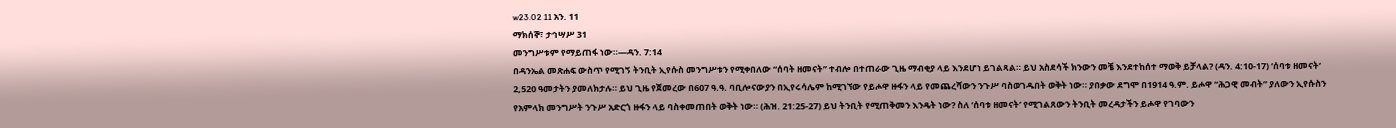w23.02 11 አን. 11
ማክሰኞ፣ ታኅሣሥ 31
መንግሥቱም የማይጠፋ ነው።—ዳን. 7:14
በዳንኤል መጽሐፍ ውስጥ የሚገኝ ትንቢት ኢየሱስ መንግሥቱን የሚቀበለው “ሰባት ዘመናት” ተብሎ በተጠራው ጊዜ ማብቂያ ላይ እንደሆነ ይገልጻል። ይህ አስደሳች ክንውን መቼ እንደተከሰተ ማወቅ ይቻላል? (ዳን. 4:10-17) ‘ሰባቱ ዘመናት’ 2,520 ዓመታትን ያመለክታሉ። ይህ ጊዜ የጀመረው በ607 ዓ.ዓ. ባቢሎናውያን በኢየሩሳሌም ከሚገኘው የይሖዋ ዙፋን ላይ የመጨረሻውን ንጉሥ ባስወገዱበት ወቅት ነው። ያበቃው ደግሞ በ1914 ዓ.ም. ይሖዋ “ሕጋዊ መብት” ያለውን ኢየሱስን የአምላክ መንግሥት ንጉሥ አድርጎ ዙፋን ላይ ባስቀመጠበት ወቅት ነው። (ሕዝ. 21:25-27) ይህ ትንቢት የሚጠቅመን እንዴት ነው? ስለ ‘ሰባቱ ዘመናት’ የሚገልጸውን ትንቢት መረዳታችን ይሖዋ የገባውን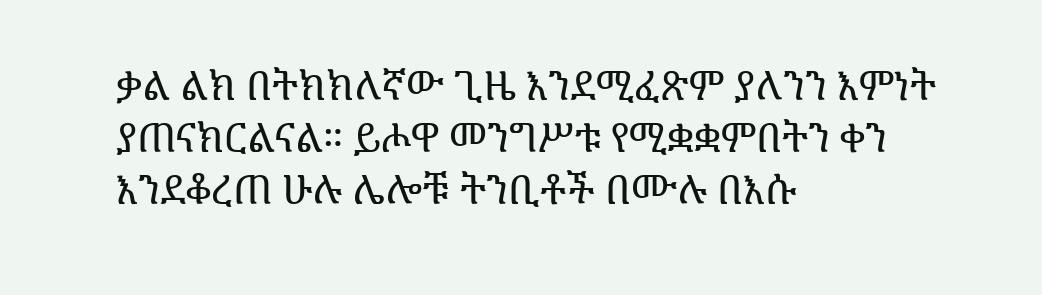ቃል ልክ በትክክለኛው ጊዜ እንደሚፈጽም ያለንን እምነት ያጠናክርልናል። ይሖዋ መንግሥቱ የሚቋቋምበትን ቀን እንደቆረጠ ሁሉ ሌሎቹ ትንቢቶች በሙሉ በእሱ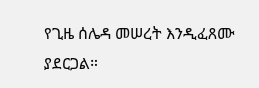የጊዜ ሰሌዳ መሠረት እንዲፈጸሙ ያደርጋል።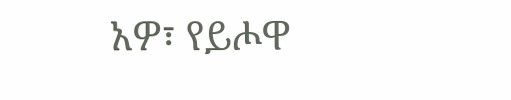አዎ፣ የይሖዋ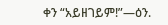ቀን “አይዘገይም!”—ዕን.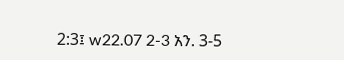2:3፤ w22.07 2-3 አን. 3-5